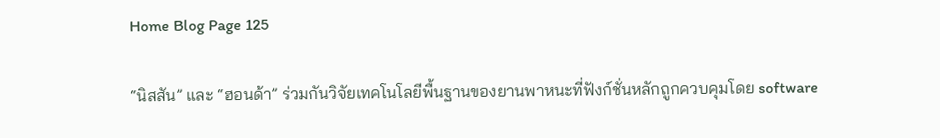Home Blog Page 125

“นิสสัน” และ “ฮอนด้า” ร่วมกันวิจัยเทคโนโลยีพื้นฐานของยานพาหนะที่ฟังก์ชั่นหลักถูกควบคุมโดย software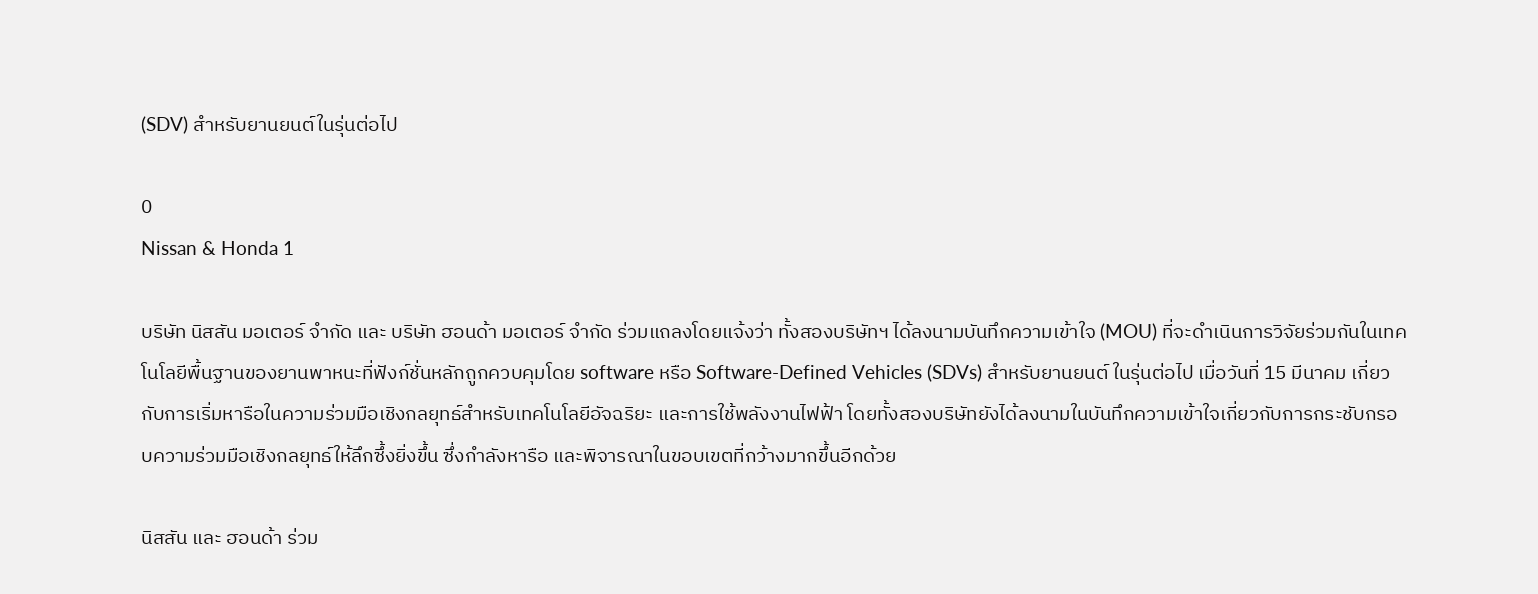(SDV) สำหรับยานยนต์ในรุ่นต่อไป

0
Nissan & Honda 1

บริษัท นิสสัน มอเตอร์ จำกัด และ บริษัท ฮอนด้า มอเตอร์ จำกัด ร่วมแถลงโดยแจ้งว่า ทั้งสองบริษัทฯ ได้ลงนามบันทึกความเข้าใจ (MOU) ที่จะดำเนินการวิจัยร่วมกันในเทคโนโลยีพื้นฐานของยานพาหนะที่ฟังก์ชั่นหลักถูกควบคุมโดย software หรือ Software-Defined Vehicles (SDVs) สำหรับยานยนต์ ในรุ่นต่อไป เมื่อวันที่ 15 มีนาคม เกี่ยวกับการเริ่มหารือในความร่วมมือเชิงกลยุทธ์สำหรับเทคโนโลยีอัจฉริยะ และการใช้พลังงานไฟฟ้า โดยทั้งสองบริษัทยังได้ลงนามในบันทึกความเข้าใจเกี่ยวกับการกระชับกรอบความร่วมมือเชิงกลยุทธ์ให้ลึกซึ้งยิ่งขึ้น ซึ่งกำลังหารือ และพิจารณาในขอบเขตที่กว้างมากขึ้นอีกด้วย

นิสสัน และ ฮอนด้า ร่วม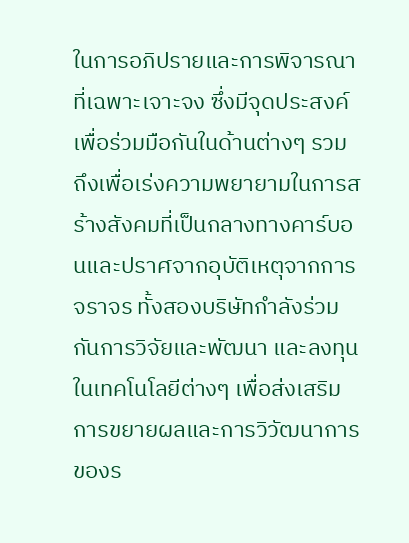ในการอภิปรายและการพิจารณาที่เฉพาะเจาะจง ซึ่งมีจุดประสงค์เพื่อร่วมมือกันในด้านต่างๆ รวมถึงเพื่อเร่งความพยายามในการสร้างสังคมที่เป็นกลางทางคาร์บอนและปราศจากอุบัติเหตุจากการจราจร ทั้งสองบริษัทกำลังร่วมกันการวิจัยและพัฒนา และลงทุนในเทคโนโลยีต่างๆ เพื่อส่งเสริมการขยายผลและการวิวัฒนาการของร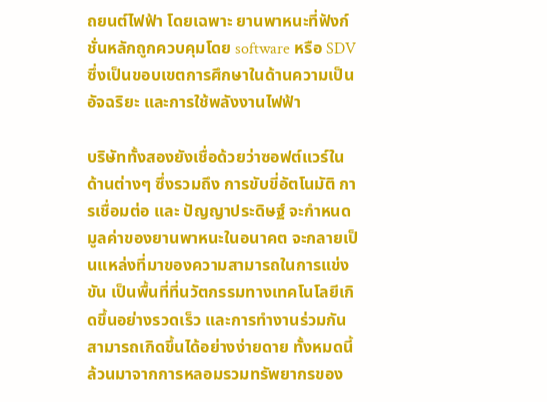ถยนต์ไฟฟ้า โดยเฉพาะ ยานพาหนะที่ฟังก์ชั่นหลักถูกควบคุมโดย software หรือ SDV ซึ่งเป็นขอบเขตการศึกษาในด้านความเป็นอัจฉริยะ และการใช้พลังงานไฟฟ้า

บริษัททั้งสองยังเชื่อด้วยว่าซอฟต์แวร์ในด้านต่างๆ ซึ่งรวมถึง การขับขี่อัตโนมัติ การเชื่อมต่อ และ ปัญญาประดิษฐ์ จะกำหนดมูลค่าของยานพาหนะในอนาคต จะกลายเป็นแหล่งที่มาของความสามารถในการแข่งขัน เป็นพื้นที่ที่นวัตกรรมทางเทคโนโลยีเกิดขึ้นอย่างรวดเร็ว และการทำงานร่วมกันสามารถเกิดขึ้นได้อย่างง่ายดาย ทั้งหมดนี้ล้วนมาจากการหลอมรวมทรัพยากรของ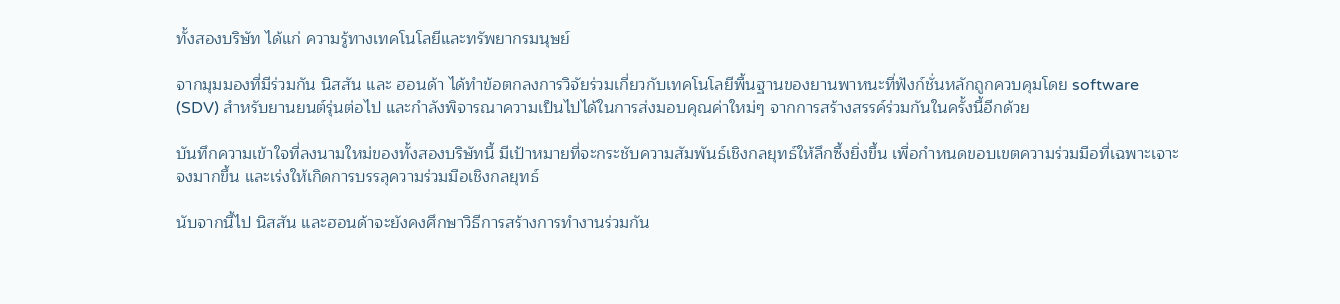ทั้งสองบริษัท ได้แก่ ความรู้ทางเทคโนโลยีและทรัพยากรมนุษย์

จากมุมมองที่มีร่วมกัน นิสสัน และ ฮอนด้า ได้ทำข้อตกลงการวิจัยร่วมเกี่ยวกับเทคโนโลยีพื้นฐานของยานพาหนะที่ฟังก์ชั่นหลักถูกควบคุมโดย software (SDV) สำหรับยานยนต์รุ่นต่อไป และกำลังพิจารณาความเป็นไปได้ในการส่งมอบคุณค่าใหม่ๆ จากการสร้างสรรค์ร่วมกันในครั้งนี้อีกด้วย

บันทึกความเข้าใจที่ลงนามใหม่ของทั้งสองบริษัทนี้ มีเป้าหมายที่จะกระชับความสัมพันธ์เชิงกลยุทธ์ให้ลึกซึ้งยิ่งขึ้น เพื่อกำหนดขอบเขตความร่วมมือที่เฉพาะเจาะจงมากขึ้น และเร่งให้เกิดการบรรลุความร่วมมือเชิงกลยุทธ์

นับจากนี้ไป นิสสัน และฮอนด้าจะยังคงศึกษาวิธีการสร้างการทำงานร่วมกัน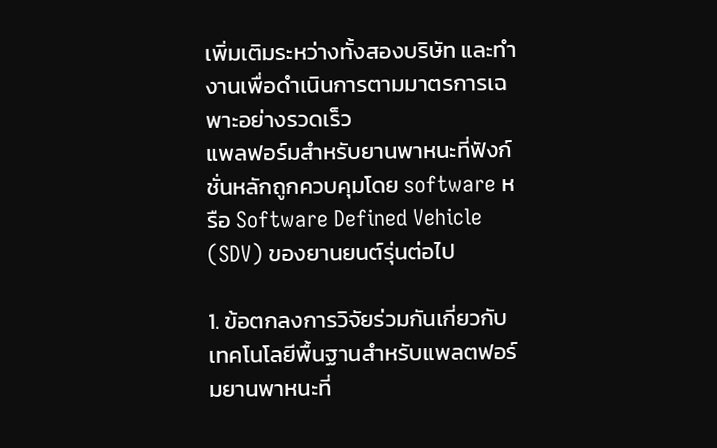เพิ่มเติมระหว่างทั้งสองบริษัท และทำงานเพื่อดำเนินการตามมาตรการเฉพาะอย่างรวดเร็ว
แพลฟอร์มสำหรับยานพาหนะที่ฟังก์ชั่นหลักถูกควบคุมโดย software หรือ Software Defined Vehicle (SDV) ของยานยนต์รุ่นต่อไป

1. ข้อตกลงการวิจัยร่วมกันเกี่ยวกับเทคโนโลยีพื้นฐานสำหรับแพลตฟอร์มยานพาหนะที่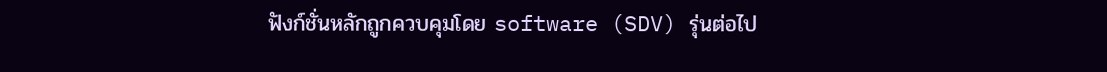ฟังก์ชั่นหลักถูกควบคุมโดย software (SDV) รุ่นต่อไป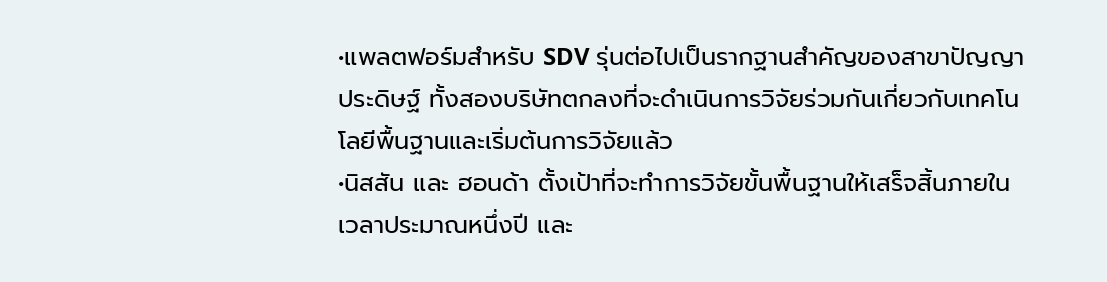•แพลตฟอร์มสำหรับ SDV รุ่นต่อไปเป็นรากฐานสำคัญของสาขาปัญญาประดิษฐ์ ทั้งสองบริษัทตกลงที่จะดำเนินการวิจัยร่วมกันเกี่ยวกับเทคโนโลยีพื้นฐานและเริ่มต้นการวิจัยแล้ว
•นิสสัน และ ฮอนด้า ตั้งเป้าที่จะทำการวิจัยขั้นพื้นฐานให้เสร็จสิ้นภายในเวลาประมาณหนึ่งปี และ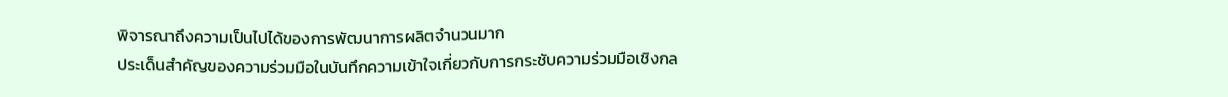พิจารณาถึงความเป็นไปได้ของการพัฒนาการผลิตจำนวนมาก
ประเด็นสำคัญของความร่วมมือในบันทึกความเข้าใจเกี่ยวกับการกระชับความร่วมมือเชิงกล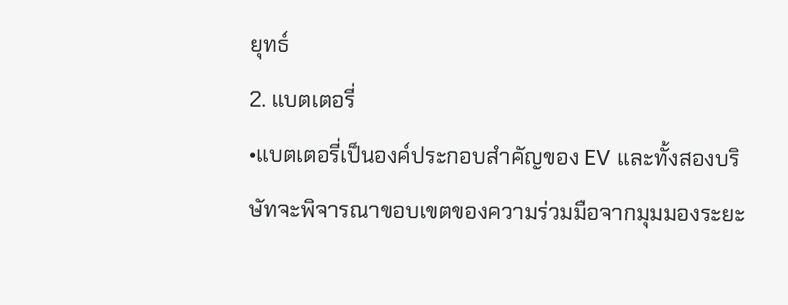ยุทธ์
2. แบตเตอรี่
•แบตเตอรี่เป็นองค์ประกอบสำคัญของ EV และทั้งสองบริษัทจะพิจารณาขอบเขตของความร่วมมือจากมุมมองระยะ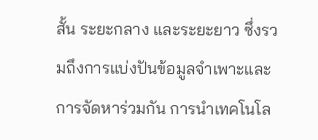สั้น ระยะกลาง และระยะยาว ซึ่งรวมถึงการแบ่งปันข้อมูลจำเพาะและการจัดหาร่วมกัน การนำเทคโนโล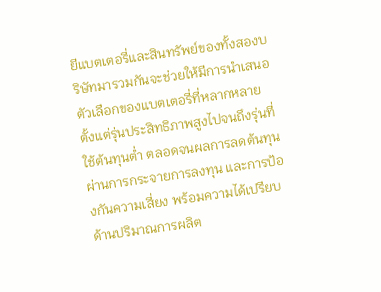ยีแบตเตอรี่และสินทรัพย์ของทั้งสองบริษัทมารวมกันจะช่วยให้มีการนำเสนอตัวเลือกของแบตเตอรี่ที่หลากหลาย ตั้งแต่รุ่นประสิทธิภาพสูงไปจนถึงรุ่นที่ใช้ต้นทุนต่ำ ตลอดจนผลการลดต้นทุนผ่านการกระจายการลงทุน และการป้องกันความเสี่ยง พร้อมความได้เปรียบด้านปริมาณการผลิต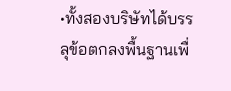•ทั้งสองบริษัทได้บรรลุข้อตกลงพื้นฐานเพื่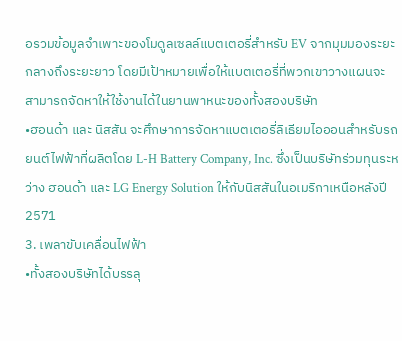อรวมข้อมูลจำเพาะของโมดูลเซลล์แบตเตอรี่สำหรับ EV จากมุมมองระยะกลางถึงระยะยาว โดยมีเป้าหมายเพื่อให้แบตเตอรี่ที่พวกเขาวางแผนจะสามารถจัดหาให้ใช้งานได้ในยานพาหนะของทั้งสองบริษัท
•ฮอนด้า และ นิสสัน จะศึกษาการจัดหาแบตเตอรี่ลิเธียมไอออนสำหรับรถยนต์ไฟฟ้าที่ผลิตโดย L-H Battery Company, Inc. ซึ่งเป็นบริษัทร่วมทุนระหว่าง ฮอนด้า และ LG Energy Solution ให้กับนิสสันในอเมริกาเหนือหลังปี 2571
3. เพลาขับเคลื่อนไฟฟ้า
•ทั้งสองบริษัทได้บรรลุ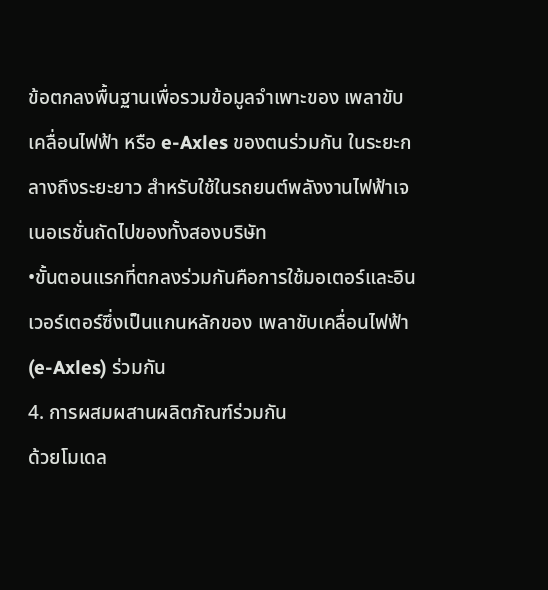ข้อตกลงพื้นฐานเพื่อรวมข้อมูลจำเพาะของ เพลาขับเคลื่อนไฟฟ้า หรือ e-Axles ของตนร่วมกัน ในระยะกลางถึงระยะยาว สำหรับใช้ในรถยนต์พลังงานไฟฟ้าเจเนอเรชั่นถัดไปของทั้งสองบริษัท
•ขั้นตอนแรกที่ตกลงร่วมกันคือการใช้มอเตอร์และอินเวอร์เตอร์ซึ่งเป็นแกนหลักของ เพลาขับเคลื่อนไฟฟ้า (e-Axles) ร่วมกัน
4. การผสมผสานผลิตภัณฑ์ร่วมกัน
ด้วยโมเดล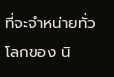ที่จะจำหน่ายทั่วโลกของ นิ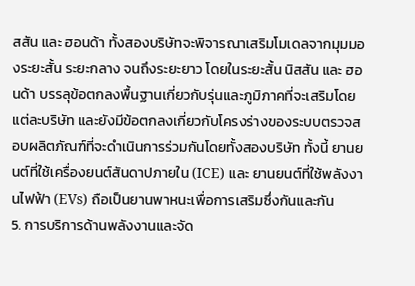สสัน และ ฮอนด้า ทั้งสองบริษัทจะพิจารณาเสริมโมเดลจากมุมมองระยะสั้น ระยะกลาง จนถึงระยะยาว โดยในระยะสั้น นิสสัน และ ฮอนด้า บรรลุข้อตกลงพื้นฐานเกี่ยวกับรุ่นและภูมิภาคที่จะเสริมโดยแต่ละบริษัท และยังมีข้อตกลงเกี่ยวกับโครงร่างของระบบตรวจสอบผลิตภัณฑ์ที่จะดำเนินการร่วมกันโดยทั้งสองบริษัท ทั้งนี้ ยานยนต์ที่ใช้เครื่องยนต์สันดาปภายใน (ICE) และ ยานยนต์ที่ใช้พลังงานไฟฟ้า (EVs) ถือเป็นยานพาหนะเพื่อการเสริมซึ่งกันและกัน
5. การบริการด้านพลังงานและจัด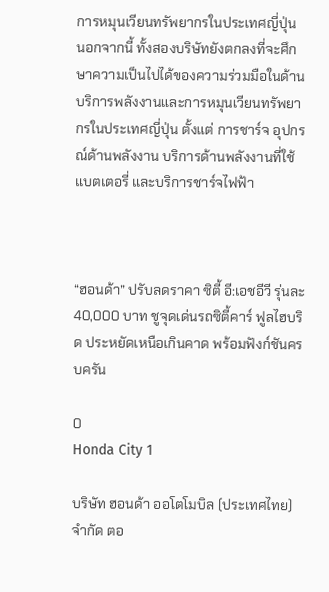การหมุนเวียนทรัพยากรในประเทศญี่ปุ่น
นอกจากนี้ ทั้งสองบริษัทยังตกลงที่จะศึกษาความเป็นไปได้ของความร่วมมือในด้านบริการพลังงานและการหมุนเวียนทรัพยากรในประเทศญี่ปุ่น ตั้งแต่ การชาร์จ อุปกรณ์ด้านพลังงาน บริการด้านพลังงานที่ใช้แบตเตอรี่ และบริการชาร์จไฟฟ้า



“ฮอนด้า” ปรับลดราคา ซิตี้ อี:เอชอีวี รุ่นละ 40,000 บาท ชูจุดเด่นรถซิตี้คาร์ ฟูลไฮบริด ประหยัดเหนือเกินคาด พร้อมฟังก์ชันครบครัน

0
Honda City 1

บริษัท ฮอนด้า ออโตโมบิล (ประเทศไทย) จำกัด ตอ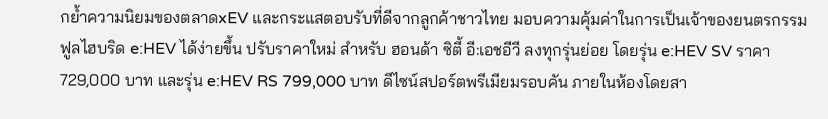กย้ำความนิยมของตลาดxEV และกระแสตอบรับที่ดีจากลูกค้าชาวไทย มอบความคุ้มค่าในการเป็นเจ้าของยนตรกรรมฟูลไฮบริด e:HEV ได้ง่ายขึ้น ปรับราคาใหม่ สำหรับ ฮอนด้า ซิตี้ อี:เอชอีวี ลงทุกรุ่นย่อย โดยรุ่น e:HEV SV ราคา 729,000 บาท และรุ่น e:HEV RS 799,000 บาท ดีไซน์สปอร์ตพรีเมียมรอบคัน ภายในห้องโดยสา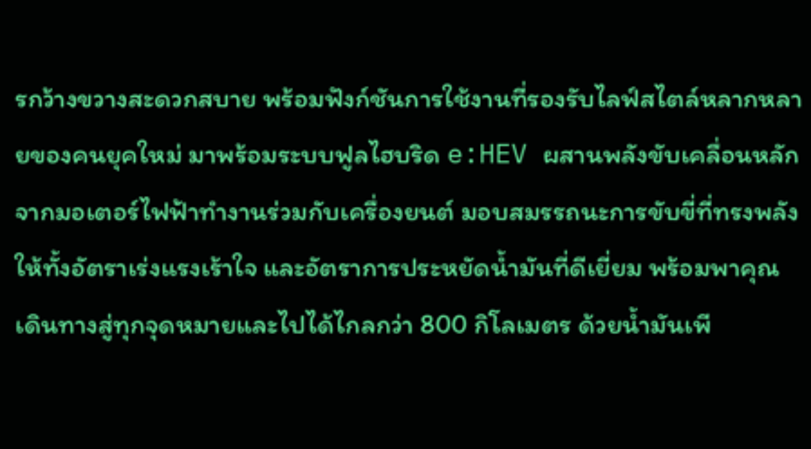รกว้างขวางสะดวกสบาย พร้อมฟังก์ชันการใช้งานที่รองรับไลฟ์สไตล์หลากหลายของคนยุคใหม่ มาพร้อมระบบฟูลไฮบริด e:HEV ผสานพลังขับเคลื่อนหลักจากมอเตอร์ไฟฟ้าทำงานร่วมกับเครื่องยนต์ มอบสมรรถนะการขับขี่ที่ทรงพลัง ให้ทั้งอัตราเร่งแรงเร้าใจ และอัตราการประหยัดน้ำมันที่ดีเยี่ยม พร้อมพาคุณเดินทางสู่ทุกจุดหมายและไปได้ไกลกว่า 800 กิโลเมตร ด้วยน้ำมันเพี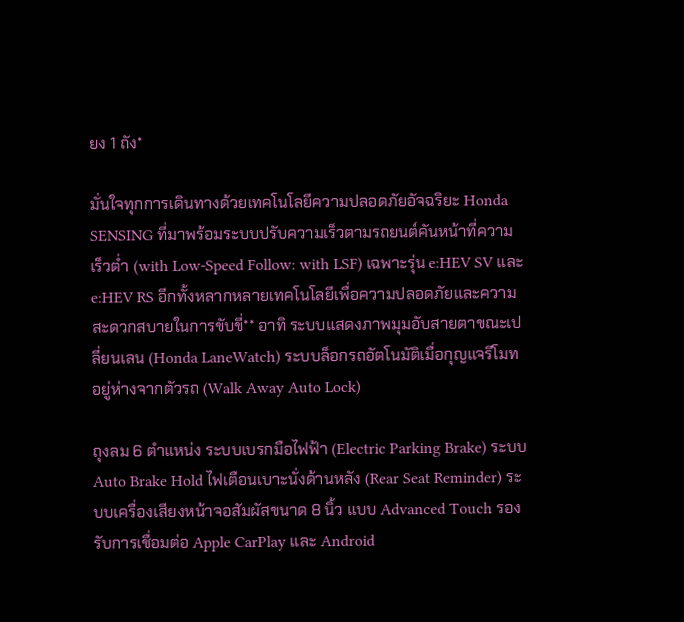ยง 1 ถัง*

มั่นใจทุกการเดินทางด้วยเทคโนโลยีความปลอดภัยอัจฉริยะ Honda SENSING ที่มาพร้อมระบบปรับความเร็วตามรถยนต์คันหน้าที่ความเร็วต่ำ (with Low-Speed Follow: with LSF) เฉพาะรุ่น e:HEV SV และ e:HEV RS อีกทั้งหลากหลายเทคโนโลยีเพื่อความปลอดภัยและความสะดวกสบายในการขับขี่** อาทิ ระบบแสดงภาพมุมอับสายตาขณะเปลี่ยนเลน (Honda LaneWatch) ระบบล็อกรถอัตโนมัติเมื่อกุญแจรีโมทอยู่ห่างจากตัวรถ (Walk Away Auto Lock)

ถุงลม 6 ตำแหน่ง ระบบเบรกมือไฟฟ้า (Electric Parking Brake) ระบบ Auto Brake Hold ไฟเตือนเบาะนั่งด้านหลัง (Rear Seat Reminder) ระบบเครื่องเสียงหน้าจอสัมผัสขนาด 8 นิ้ว แบบ Advanced Touch รองรับการเชื่อมต่อ Apple CarPlay และ Android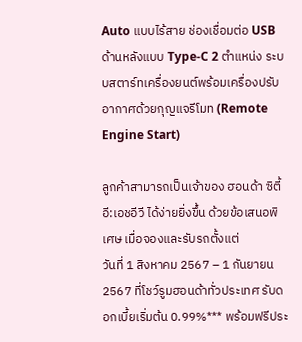Auto แบบไร้สาย ช่องเชื่อมต่อ USB ด้านหลังแบบ Type-C 2 ตำแหน่ง ระบบสตาร์ทเครื่องยนต์พร้อมเครื่องปรับอากาศด้วยกุญแจรีโมท (Remote Engine Start)

ลูกค้าสามารถเป็นเจ้าของ ฮอนด้า ซิตี้ อี:เอชอีวี ได้ง่ายยิ่งขึ้น ด้วยข้อเสนอพิเศษ เมื่อจองและรับรถตั้งแต่
วันที่ 1 สิงหาคม 2567 – 1 กันยายน 2567 ที่โชว์รูมฮอนด้าทั่วประเทศ รับดอกเบี้ยเริ่มต้น 0.99%*** พร้อมฟรีประ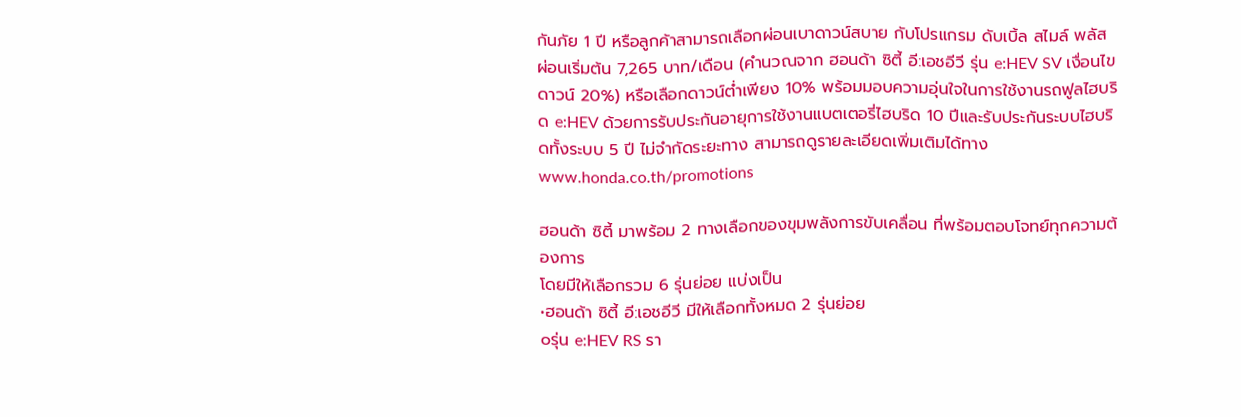กันภัย 1 ปี หรือลูกค้าสามารถเลือกผ่อนเบาดาวน์สบาย กับโปรแกรม ดับเบิ้ล สไมล์ พลัส ผ่อนเริ่มต้น 7,265 บาท/เดือน (คำนวณจาก ฮอนด้า ซิตี้ อี:เอชอีวี รุ่น e:HEV SV เงื่อนไขดาวน์ 20%) หรือเลือกดาวน์ต่ำเพียง 10% พร้อมมอบความอุ่นใจในการใช้งานรถฟูลไฮบริด e:HEV ด้วยการรับประกันอายุการใช้งานแบตเตอรี่ไฮบริด 10 ปีและรับประกันระบบไฮบริดทั้งระบบ 5 ปี ไม่จำกัดระยะทาง สามารถดูรายละเอียดเพิ่มเติมได้ทาง www.honda.co.th/promotions

ฮอนด้า ซิตี้ มาพร้อม 2 ทางเลือกของขุมพลังการขับเคลื่อน ที่พร้อมตอบโจทย์ทุกความต้องการ
โดยมีให้เลือกรวม 6 รุ่นย่อย แบ่งเป็น
•ฮอนด้า ซิตี้ อี:เอชอีวี มีให้เลือกทั้งหมด 2 รุ่นย่อย
oรุ่น e:HEV RS รา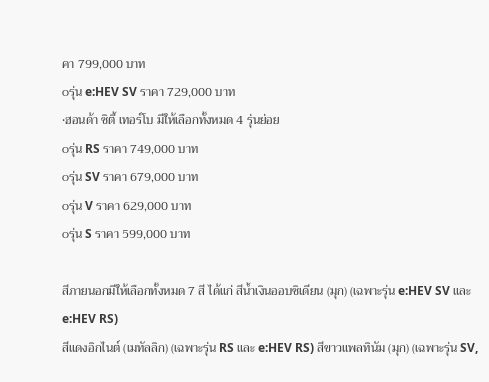คา 799,000 บาท
oรุ่น e:HEV SV ราคา 729,000 บาท
•ฮอนด้า ซิตี้ เทอร์โบ มีให้เลือกทั้งหมด 4 รุ่นย่อย
oรุ่น RS ราคา 749,000 บาท
oรุ่น SV ราคา 679,000 บาท
oรุ่น V ราคา 629,000 บาท
oรุ่น S ราคา 599,000 บาท

สีภายนอกมีให้เลือกทั้งหมด 7 สี ได้แก่ สีน้ำเงินออบซิเดียน (มุก) (เฉพาะรุ่น e:HEV SV และ e:HEV RS)
สีแดงอิกไนต์ (เมทัลลิก) (เฉพาะรุ่น RS และ e:HEV RS) สีขาวแพลทินัม (มุก) (เฉพาะรุ่น SV,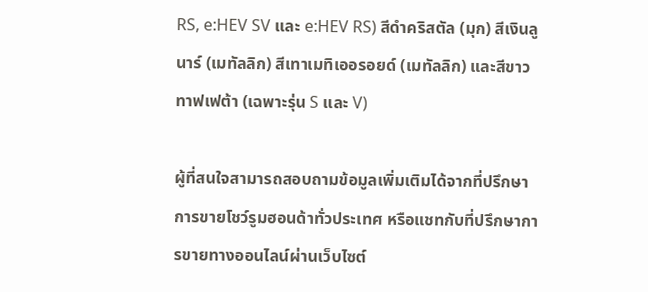RS, e:HEV SV และ e:HEV RS) สีดำคริสตัล (มุก) สีเงินลูนาร์ (เมทัลลิก) สีเทาเมทิเออรอยด์ (เมทัลลิก) และสีขาวทาฟเฟต้า (เฉพาะรุ่น S และ V)

ผู้ที่สนใจสามารถสอบถามข้อมูลเพิ่มเติมได้จากที่ปรึกษาการขายโชว์รูมฮอนด้าทั่วประเทศ หรือแชทกับที่ปรึกษาการขายทางออนไลน์ผ่านเว็บไซต์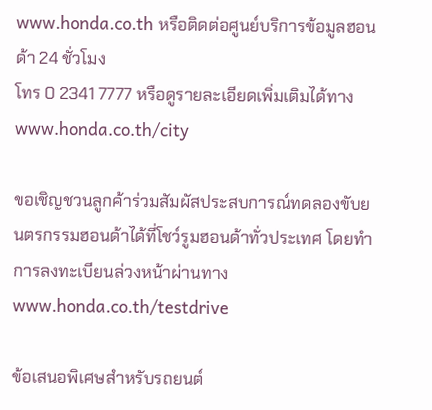www.honda.co.th หรือติดต่อศูนย์บริการข้อมูลฮอนด้า 24 ชั่วโมง
โทร 0 2341 7777 หรือดูรายละเอียดเพิ่มเติมได้ทาง www.honda.co.th/city

ขอเชิญชวนลูกค้าร่วมสัมผัสประสบการณ์ทดลองขับยนตรกรรมฮอนด้าได้ที่โชว์รูมฮอนด้าทั่วประเทศ โดยทำ
การลงทะเบียนล่วงหน้าผ่านทาง www.honda.co.th/testdrive

ข้อเสนอพิเศษสำหรับรถยนต์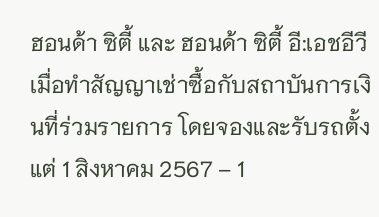ฮอนด้า ซิตี้ และ ฮอนด้า ซิตี้ อี:เอชอีวี เมื่อทำสัญญาเช่าซื้อกับสถาบันการเงินที่ร่วมรายการ โดยจองและรับรถตั้งแต่ 1 สิงหาคม 2567 – 1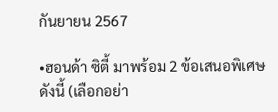กันยายน 2567

•ฮอนด้า ซิตี้ มาพร้อม 2 ข้อเสนอพิเศษ ดังนี้ (เลือกอย่า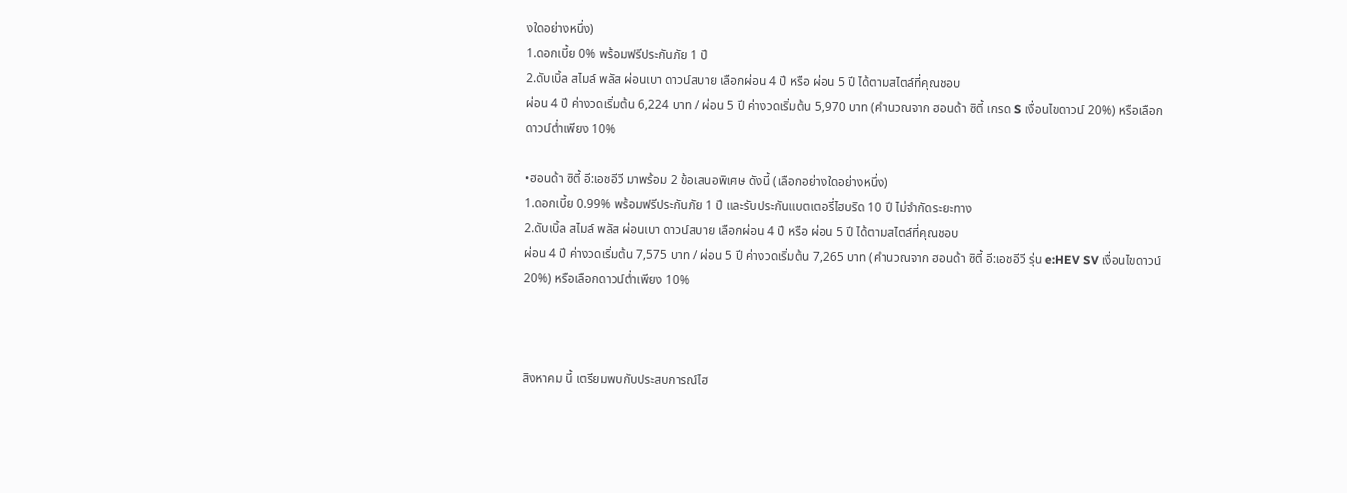งใดอย่างหนึ่ง)
1.ดอกเบี้ย 0% พร้อมฟรีประกันภัย 1 ปี
2.ดับเบิ้ล สไมล์ พลัส ผ่อนเบา ดาวน์สบาย เลือกผ่อน 4 ปี หรือ ผ่อน 5 ปี ได้ตามสไตล์ที่คุณชอบ
ผ่อน 4 ปี ค่างวดเริ่มต้น 6,224 บาท / ผ่อน 5 ปี ค่างวดเริ่มต้น 5,970 บาท (คำนวณจาก ฮอนด้า ซิตี้ เกรด S เงื่อนไขดาวน์ 20%) หรือเลือกดาวน์ต่ำเพียง 10%

•ฮอนด้า ซิตี้ อี:เอชอีวี มาพร้อม 2 ข้อเสนอพิเศษ ดังนี้ (เลือกอย่างใดอย่างหนึ่ง)
1.ดอกเบี้ย 0.99% พร้อมฟรีประกันภัย 1 ปี และรับประกันแบตเตอรี่ไฮบริด 10 ปี ไม่จำกัดระยะทาง
2.ดับเบิ้ล สไมล์ พลัส ผ่อนเบา ดาวน์สบาย เลือกผ่อน 4 ปี หรือ ผ่อน 5 ปี ได้ตามสไตล์ที่คุณชอบ
ผ่อน 4 ปี ค่างวดเริ่มต้น 7,575 บาท / ผ่อน 5 ปี ค่างวดเริ่มต้น 7,265 บาท (คำนวณจาก ฮอนด้า ซิตี้ อี:เอชอีวี รุ่น e:HEV SV เงื่อนไขดาวน์ 20%) หรือเลือกดาวน์ต่ำเพียง 10%



สิงหาคม นี้ เตรียมพบกับประสบการณ์ไฮ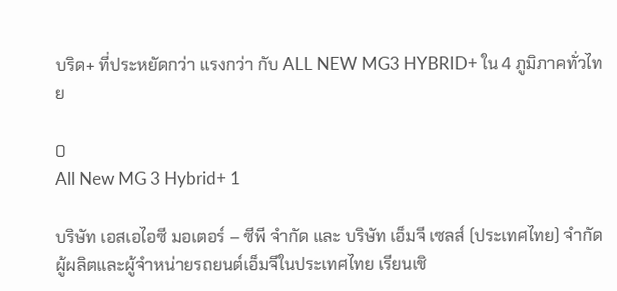บริด+ ที่ประหยัดกว่า แรงกว่า กับ ALL NEW MG3 HYBRID+ ใน 4 ภูมิภาคทั่วไทย

0
All New MG 3 Hybrid+ 1

บริษัท เอสเอไอซี มอเตอร์ – ซีพี จำกัด และ บริษัท เอ็มจี เซลส์ (ประเทศไทย) จำกัด ผู้ผลิตและผู้จำหน่ายรถยนต์เอ็มจีในประเทศไทย เรียนเชิ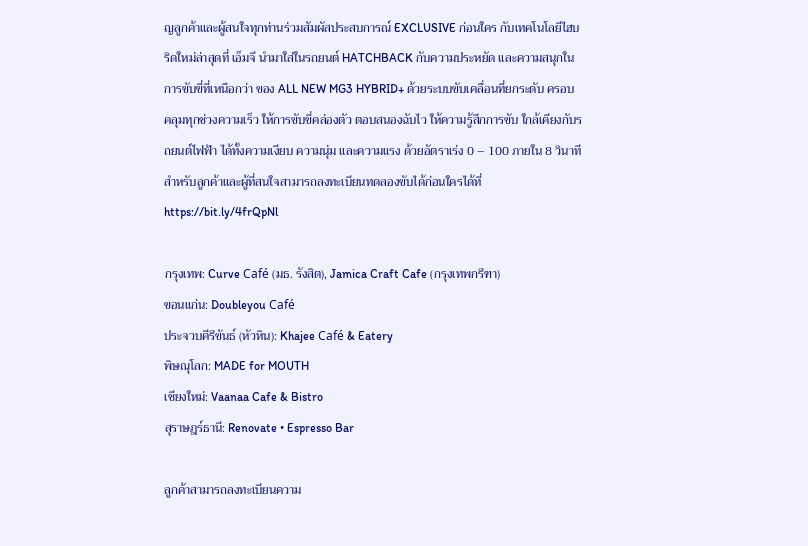ญลูกค้าและผู้สนใจทุกท่านร่วมสัมผัสประสบการณ์ EXCLUSIVE ก่อนใคร กับเทคโนโลยีไฮบริดใหม่ล่าสุดที่ เอ็มจี นำมาใส่ในรถยนต์ HATCHBACK กับความประหยัด และความสนุกในการขับขี่ที่เหนือกว่า ของ ALL NEW MG3 HYBRID+ ด้วยระบบขับเคลื่อนที่ยกระดับ ครอบคลุมทุกช่วงความเร็ว ให้การขับขี่คล่องตัว ตอบสนองฉับไว ให้ความรู้สึกการขับ ใกล้เคียงกับรถยนต์ไฟฟ้า ได้ทั้งความเงียบ ความนุ่ม และความแรง ด้วยอัตราเร่ง 0 – 100 ภายใน 8 วินาที สำหรับลูกค้าและผู้ที่สนใจสามารถลงทะเบียนทดลองขับได้ก่อนใครได้ที่ https://bit.ly/4frQpNl

กรุงเทพ: Curve Café (มธ. รังสิต), Jamica Craft Cafe (กรุงเทพกรีฑา)
ขอนแก่น: Doubleyou Café
ประจวบคีรีขันธ์ (หัวหิน): Khajee Café & Eatery
พิษณุโลก: MADE for MOUTH
เชียงใหม่: Vaanaa Cafe & Bistro
สุราษฎร์ธานี: Renovate • Espresso Bar

ลูกค้าสามารถลงทะเบียนความ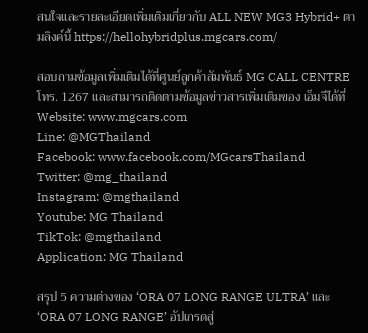สนใจและรายละเอียดเพิ่มเติมเกี่ยวกับ ALL NEW MG3 Hybrid+ ตามลิงค์นี้ https://hellohybridplus.mgcars.com/

สอบถามข้อมูลเพิ่มเติมได้ที่ศูนย์ลูกค้าสัมพันธ์ MG CALL CENTRE โทร. 1267 และสามารถติดตามข้อมูลข่าวสารเพิ่มเติมของ เอ็มจีได้ที่
Website: www.mgcars.com
Line: @MGThailand
Facebook: www.facebook.com/MGcarsThailand
Twitter: @mg_thailand
Instagram: @mgthailand
Youtube: MG Thailand
TikTok: @mgthailand
Application: MG Thailand

สรุป 5 ความต่างของ ‘ORA 07 LONG RANGE ULTRA’ และ ‘ORA 07 LONG RANGE’ อัปเกรดสู่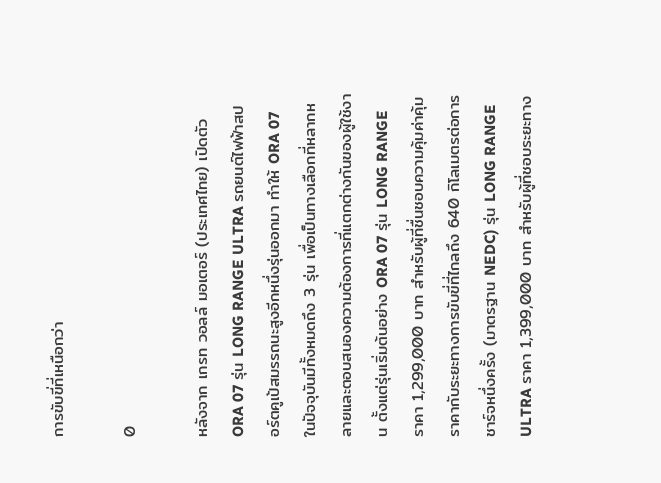การขับขี่ที่เหนือกว่า

0

หลังจาก เกรท วอลล์ มอเตอร์ (ประเทศไทย) เปิดตัว ORA 07 รุ่น LONG RANGE ULTRA รถยนต์ไฟฟ้าสปอร์ตคูเป้สมรรถนะสูงอีกหนึ่งรุ่นออกมา ทำให้ ORA 07 ในปัจจุบันมีทั้งหมดถึง 3 รุ่น เพื่อเป็นทางเลือกที่หลากหลายและตอบสนองความต้องการที่แตกต่างกันของผู้ใช้งาน ตั้งแต่รุ่นเริ่มต้นอย่าง ORA 07 รุ่น LONG RANGE ราคา 1,299,000 บาท สำหรับผู้ที่ชื่นชอบความคุ้มค่าคุ้มราคากับระยะทางการขับขี่ที่ไกลถึง 640 กิโลเมตรต่อการชาร์จหนึ่งครั้ง (มาตรฐาน NEDC) รุ่น LONG RANGE ULTRA ราคา 1,399,000 บาท สำหรับผู้ที่ชอบระยะทาง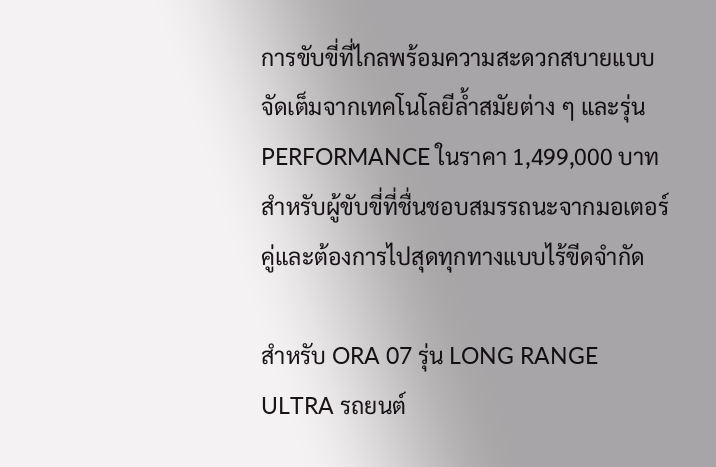การขับขี่ที่ไกลพร้อมความสะดวกสบายแบบจัดเต็มจากเทคโนโลยีล้ำสมัยต่าง ๆ และรุ่น PERFORMANCE ในราคา 1,499,000 บาท สำหรับผู้ขับขี่ที่ชื่นชอบสมรรถนะจากมอเตอร์คู่และต้องการไปสุดทุกทางแบบไร้ขีดจำกัด

สำหรับ ORA 07 รุ่น LONG RANGE ULTRA รถยนต์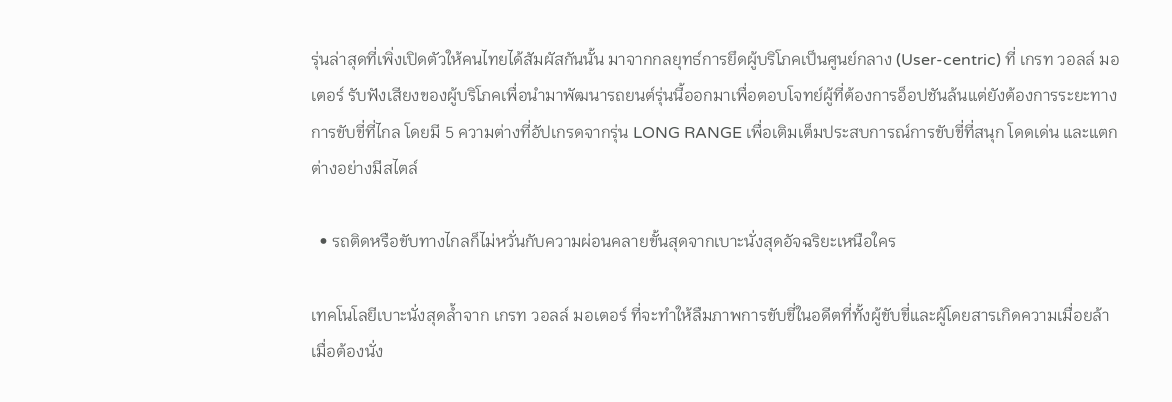รุ่นล่าสุดที่เพิ่งเปิดตัวให้คนไทยได้สัมผัสกันนั้น มาจากกลยุทธ์การยึดผู้บริโภคเป็นศูนย์กลาง (User-centric) ที่ เกรท วอลล์ มอเตอร์ รับฟังเสียงของผู้บริโภคเพื่อนำมาพัฒนารถยนต์รุ่นนี้ออกมาเพื่อตอบโจทย์ผู้ที่ต้องการอ็อปชันล้นแต่ยังต้องการระยะทางการขับขี่ที่ไกล โดยมี 5 ความต่างที่อัปเกรดจากรุ่น LONG RANGE เพื่อเติมเต็มประสบการณ์การขับขี่ที่สนุก โดดเด่น และแตกต่างอย่างมีสไตล์

  • รถติดหรือขับทางไกลก็ไม่หวั่นกับความผ่อนคลายขั้นสุดจากเบาะนั่งสุดอัจฉริยะเหนือใคร

เทคโนโลยีเบาะนั่งสุดล้ำจาก เกรท วอลล์ มอเตอร์ ที่จะทำให้ลืมภาพการขับขี่ในอดีตที่ทั้งผู้ขับขี่และผู้โดยสารเกิดความเมื่อยล้าเมื่อต้องนั่ง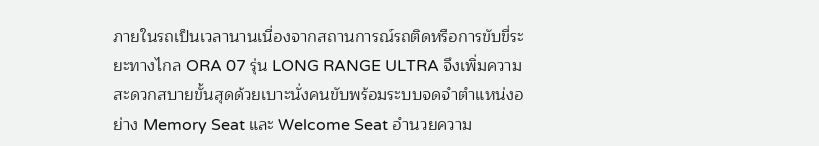ภายในรถเป็นเวลานานเนื่องจากสถานการณ์รถติดหรือการขับขี่ระยะทางไกล ORA 07 รุ่น LONG RANGE ULTRA จึงเพิ่มความสะดวกสบายขั้นสุดด้วยเบาะนั่งคนขับพร้อมระบบจดจำตำแหน่งอย่าง Memory Seat และ Welcome Seat อำนวยความ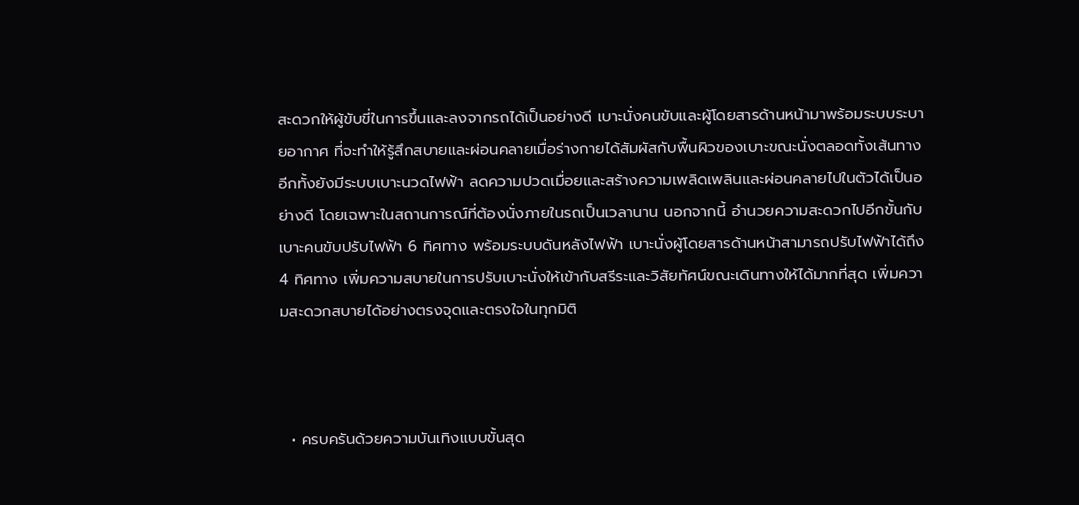สะดวกให้ผู้ขับขี่ในการขึ้นและลงจากรถได้เป็นอย่างดี เบาะนั่งคนขับและผู้โดยสารด้านหน้ามาพร้อมระบบระบายอากาศ ที่จะทำให้รู้สึกสบายและผ่อนคลายเมื่อร่างกายได้สัมผัสกับพื้นผิวของเบาะขณะนั่งตลอดทั้งเส้นทาง อีกทั้งยังมีระบบเบาะนวดไฟฟ้า ลดความปวดเมื่อยและสร้างความเพลิดเพลินและผ่อนคลายไปในตัวได้เป็นอย่างดี โดยเฉพาะในสถานการณ์ที่ต้องนั่งภายในรถเป็นเวลานาน นอกจากนี้ อำนวยความสะดวกไปอีกขั้นกับเบาะคนขับปรับไฟฟ้า 6 ทิศทาง พร้อมระบบดันหลังไฟฟ้า เบาะนั่งผู้โดยสารด้านหน้าสามารถปรับไฟฟ้าได้ถึง 4 ทิศทาง เพิ่มความสบายในการปรับเบาะนั่งให้เข้ากับสรีระและวิสัยทัศน์ขณะเดินทางให้ได้มากที่สุด เพิ่มความสะดวกสบายได้อย่างตรงจุดและตรงใจในทุกมิติ



  • ครบครันด้วยความบันเทิงแบบขั้นสุด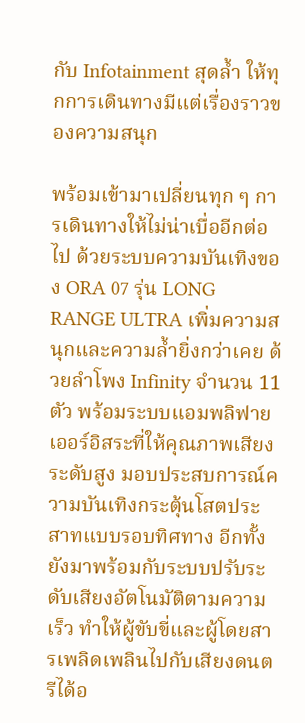กับ Infotainment สุดล้ำ ให้ทุกการเดินทางมีแต่เรื่องราวของความสนุก

พร้อมเข้ามาเปลี่ยนทุก ๆ การเดินทางให้ไม่น่าเบื่ออีกต่อไป ด้วยระบบความบันเทิงของ ORA 07 รุ่น LONG RANGE ULTRA เพิ่มความสนุกและความล้ำยิ่งกว่าเคย ด้วยลำโพง Infinity จำนวน 11 ตัว พร้อมระบบแอมพลิฟายเออร์อิสระที่ให้คุณภาพเสียงระดับสูง มอบประสบการณ์ความบันเทิงกระตุ้นโสตประสาทแบบรอบทิศทาง อีกทั้งยังมาพร้อมกับระบบปรับระดับเสียงอัตโนมัติตามความเร็ว ทำให้ผู้ขับขี่และผู้โดยสารเพลิดเพลินไปกับเสียงดนตรีได้อ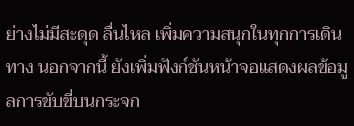ย่างไม่มีสะดุด ลื่นไหล เพิ่มความสนุกในทุกการเดินทาง นอกจากนี้ ยังเพิ่มฟังก์ชันหน้าจอแสดงผลข้อมูลการขับขี่บนกระจก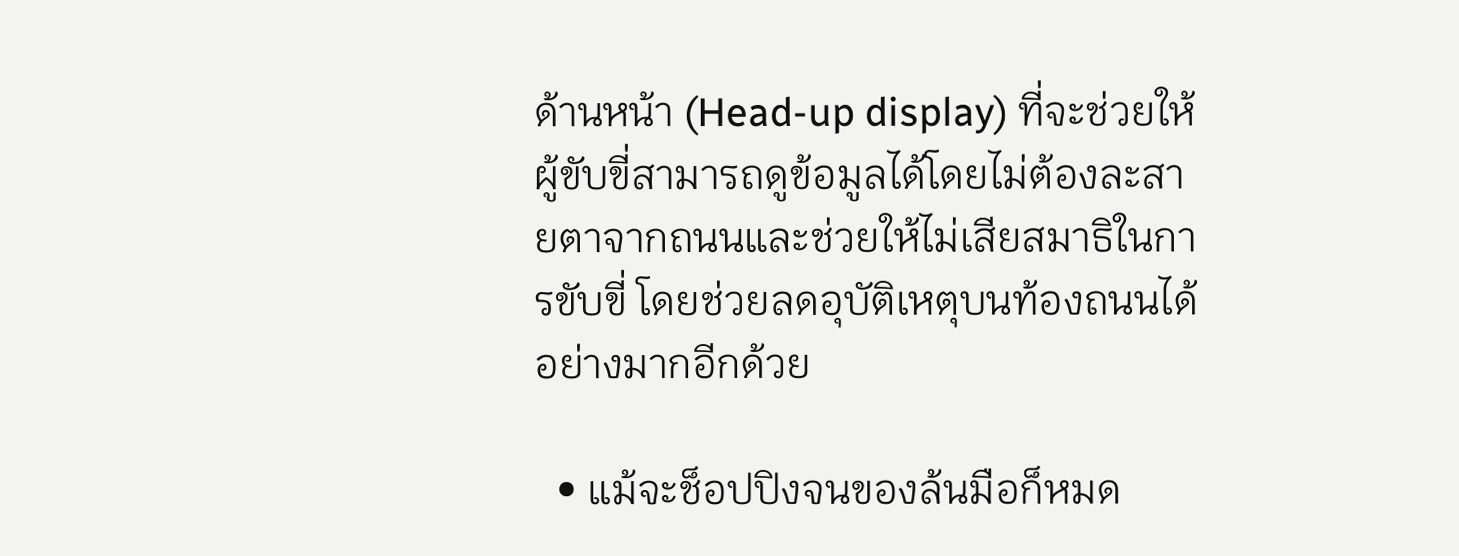ด้านหน้า (Head-up display) ที่จะช่วยให้ผู้ขับขี่สามารถดูข้อมูลได้โดยไม่ต้องละสายตาจากถนนและช่วยให้ไม่เสียสมาธิในการขับขี่ โดยช่วยลดอุบัติเหตุบนท้องถนนได้อย่างมากอีกด้วย

  • แม้จะช็อปปิงจนของล้นมือก็หมด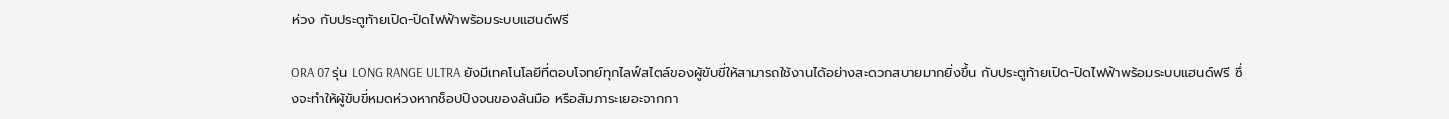ห่วง กับประตูท้ายเปิด-ปิดไฟฟ้าพร้อมระบบแฮนด์ฟรี

ORA 07 รุ่น LONG RANGE ULTRA ยังมีเทคโนโลยีที่ตอบโจทย์ทุกไลฟ์สไตล์ของผู้ขับขี่ให้สามารถใช้งานได้อย่างสะดวกสบายมากยิ่งขึ้น กับประตูท้ายเปิด-ปิดไฟฟ้าพร้อมระบบแฮนด์ฟรี ซึ่งจะทำให้ผู้ขับขี่หมดห่วงหากช็อปปิงจนของล้นมือ หรือสัมภาระเยอะจากกา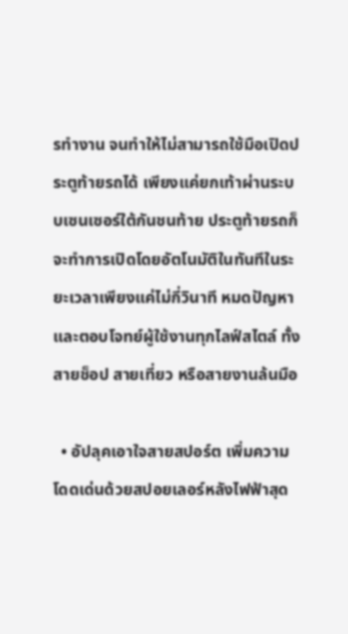รทำงาน จนทำให้ไม่สามารถใช้มือเปิดประตูท้ายรถได้ เพียงแค่ยกเท้าผ่านระบบเซนเซอร์ใต้กันชนท้าย ประตูท้ายรถก็จะทำการเปิดโดยอัตโนมัติในทันทีในระยะเวลาเพียงแค่ไม่กี่วินาที หมดปัญหาและตอบโจทย์ผู้ใช้งานทุกไลฟ์สไตล์ ทั้งสายช็อป สายเที่ยว หรือสายงานล้นมือ

  • อัปลุคเอาใจสายสปอร์ต เพิ่มความโดดเด่นด้วยสปอยเลอร์หลังไฟฟ้าสุด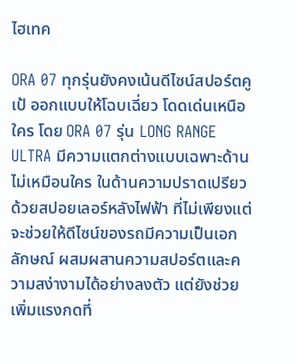ไฮเทค

ORA 07 ทุกรุ่นยังคงเน้นดีไซน์สปอร์ตคูเป้ ออกแบบให้โฉบเฉี่ยว โดดเด่นเหนือใคร โดย ORA 07 รุ่น LONG RANGE ULTRA มีความแตกต่างแบบเฉพาะด้านไม่เหมือนใคร ในด้านความปราดเปรียวด้วยสปอยเลอร์หลังไฟฟ้า ที่ไม่เพียงแต่จะช่วยให้ดีไซน์ของรถมีความเป็นเอกลักษณ์ ผสมผสานความสปอร์ตและความสง่างามได้อย่างลงตัว แต่ยังช่วยเพิ่มแรงกดที่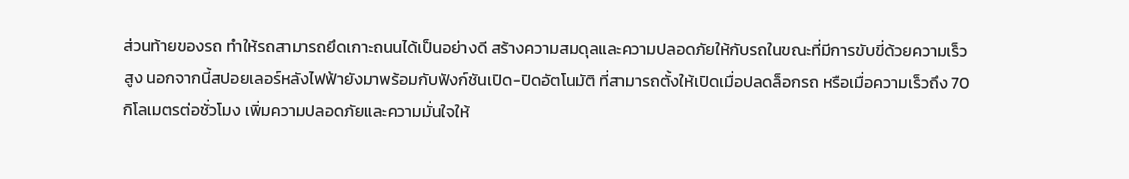ส่วนท้ายของรถ ทำให้รถสามารถยึดเกาะถนนได้เป็นอย่างดี สร้างความสมดุลและความปลอดภัยให้กับรถในขณะที่มีการขับขี่ด้วยความเร็วสูง นอกจากนี้สปอยเลอร์หลังไฟฟ้ายังมาพร้อมกับฟังก์ชันเปิด-ปิดอัตโนมัติ ที่สามารถตั้งให้เปิดเมื่อปลดล็อกรถ หรือเมื่อความเร็วถึง 70 กิโลเมตรต่อชั่วโมง เพิ่มความปลอดภัยและความมั่นใจให้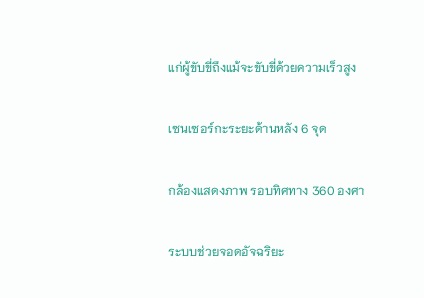แก่ผู้ขับขี่ถึงแม้จะขับขี่ด้วยความเร็วสูง

เซนเซอร์กะระยะด้านหลัง 6 จุด

กล้องแสดงภาพ รอบทิศทาง 360 องศา

ระบบช่วยจอดอัจฉริยะ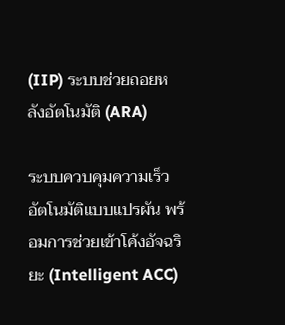(IIP) ระบบช่วยถอยหลังอัตโนมัติ (ARA)

ระบบควบคุมความเร็วอัตโนมัติแบบแปรผัน พร้อมการช่วยเข้าโค้งอัจฉริยะ (Intelligent ACC)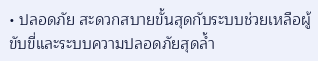• ปลอดภัย สะดวกสบายขั้นสุดกับระบบช่วยเหลือผู้ขับขี่และระบบความปลอดภัยสุดล้ำ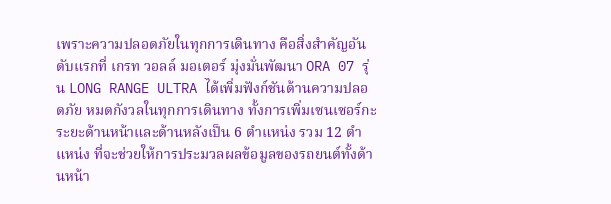เพราะความปลอดภัยในทุกการเดินทาง คือสิ่งสำคัญอันดับแรกที่ เกรท วอลล์ มอเตอร์ มุ่งมั่นพัฒนา ORA 07 รุ่น LONG RANGE ULTRA ได้เพิ่มฟังก์ชันด้านความปลอดภัย หมดกังวลในทุกการเดินทาง ทั้งการเพิ่มเซนเซอร์กะระยะด้านหน้าและด้านหลังเป็น 6 ตำแหน่ง รวม 12 ตำแหน่ง ที่จะช่วยให้การประมวลผลข้อมูลของรถยนต์ทั้งด้านหน้า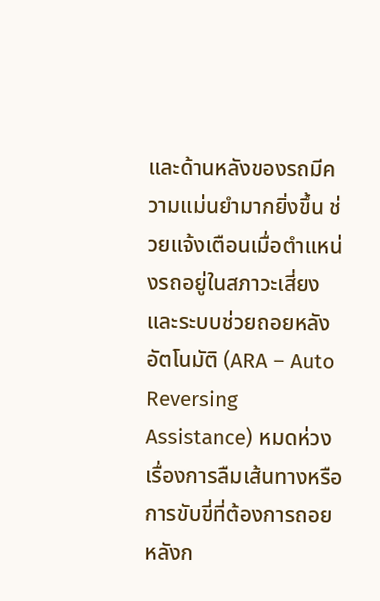และด้านหลังของรถมีความแม่นยำมากยิ่งขึ้น ช่วยแจ้งเตือนเมื่อตำแหน่งรถอยู่ในสภาวะเสี่ยง และระบบช่วยถอยหลังอัตโนมัติ (ARA – Auto Reversing Assistance) หมดห่วงเรื่องการลืมเส้นทางหรือการขับขี่ที่ต้องการถอยหลังก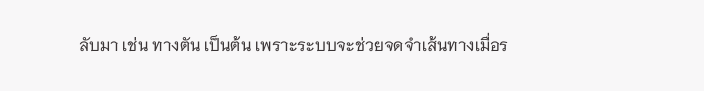ลับมา เช่น ทางตัน เป็นต้น เพราะระบบจะช่วยจดจำเส้นทางเมื่อร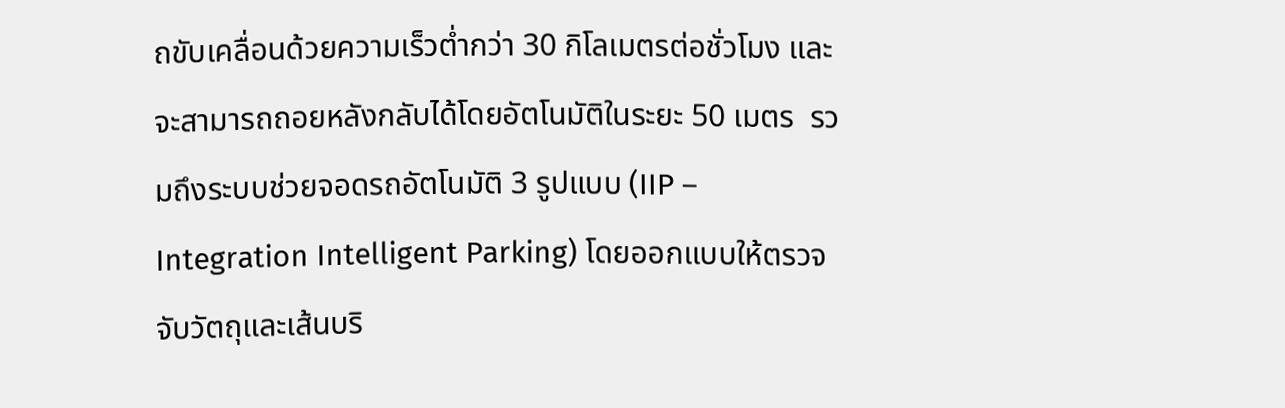ถขับเคลื่อนด้วยความเร็วต่ำกว่า 30 กิโลเมตรต่อชั่วโมง และจะสามารถถอยหลังกลับได้โดยอัตโนมัติในระยะ 50 เมตร  รวมถึงระบบช่วยจอดรถอัตโนมัติ 3 รูปแบบ (IIP – Integration Intelligent Parking) โดยออกแบบให้ตรวจจับวัตถุและเส้นบริ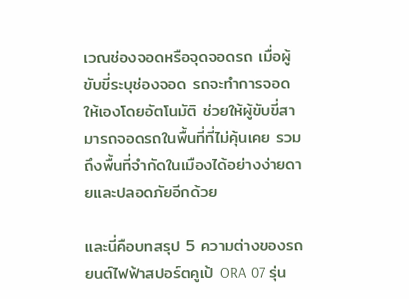เวณช่องจอดหรือจุดจอดรถ เมื่อผู้ขับขี่ระบุช่องจอด รถจะทำการจอดให้เองโดยอัตโนมัติ ช่วยให้ผู้ขับขี่สามารถจอดรถในพื้นที่ที่ไม่คุ้นเคย รวมถึงพื้นที่จำกัดในเมืองได้อย่างง่ายดายและปลอดภัยอีกด้วย

และนี่คือบทสรุป 5 ความต่างของรถยนต์ไฟฟ้าสปอร์ตคูเป้ ORA 07 รุ่น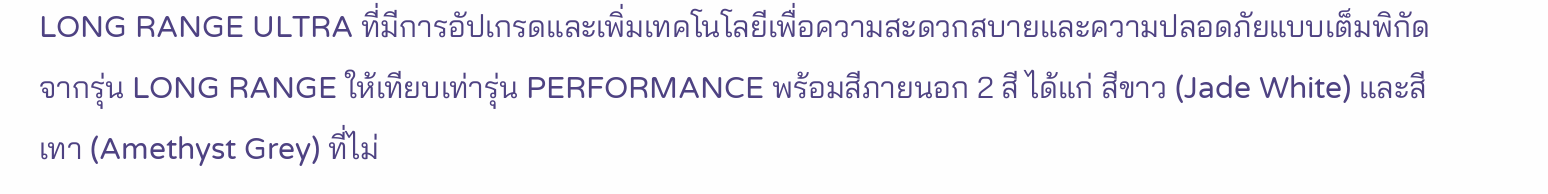LONG RANGE ULTRA ที่มีการอัปเกรดและเพิ่มเทคโนโลยีเพื่อความสะดวกสบายและความปลอดภัยแบบเต็มพิกัดจากรุ่น LONG RANGE ให้เทียบเท่ารุ่น PERFORMANCE พร้อมสีภายนอก 2 สี ได้แก่ สีขาว (Jade White) และสีเทา (Amethyst Grey) ที่ไม่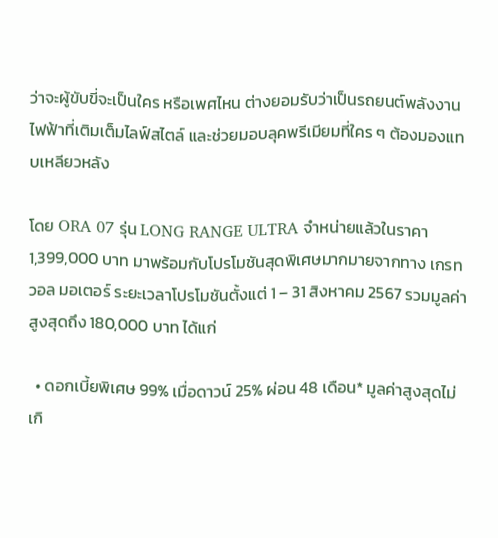ว่าจะผู้ขับขี่จะเป็นใคร หรือเพศไหน ต่างยอมรับว่าเป็นรถยนต์พลังงานไฟฟ้าที่เติมเต็มไลฟ์สไตล์ และช่วยมอบลุคพรีเมียมที่ใคร ๆ ต้องมองแทบเหลียวหลัง

โดย ORA 07 รุ่น LONG RANGE ULTRA จำหน่ายแล้วในราคา 1,399,000 บาท มาพร้อมกับโปรโมชันสุดพิเศษมากมายจากทาง เกรท วอล มอเตอร์ ระยะเวลาโปรโมชันตั้งแต่ 1 – 31 สิงหาคม 2567 รวมมูลค่าสูงสุดถึง 180,000 บาท ได้แก่

  • ดอกเบี้ยพิเศษ 99% เมื่อดาวน์ 25% ผ่อน 48 เดือน* มูลค่าสูงสุดไม่เกิ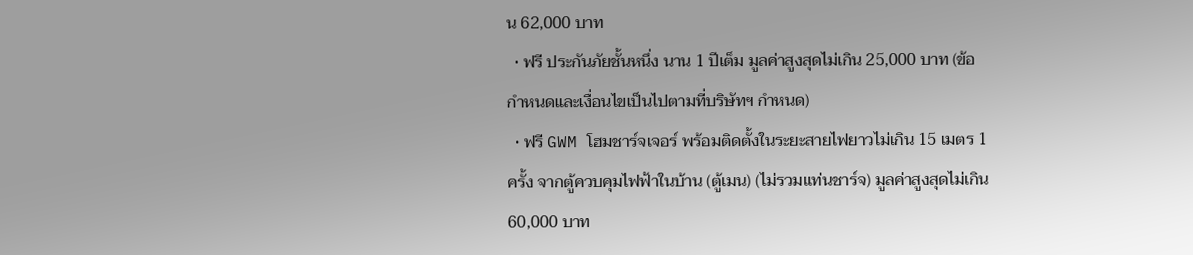น 62,000 บาท
  • ฟรี ประกันภัยชั้นหนึ่ง นาน 1 ปีเต็ม มูลค่าสูงสุดไม่เกิน 25,000 บาท (ข้อกำหนดและเงื่อนไขเป็นไปตามที่บริษัทฯ กำหนด)
  • ฟรี GWM โฮมชาร์จเจอร์ พร้อมติดตั้งในระยะสายไฟยาวไม่เกิน 15 เมตร 1 ครั้ง จากตู้ควบคุมไฟฟ้าในบ้าน (ตู้เมน) (ไม่รวมแท่นชาร์จ) มูลค่าสูงสุดไม่เกิน 60,000 บาท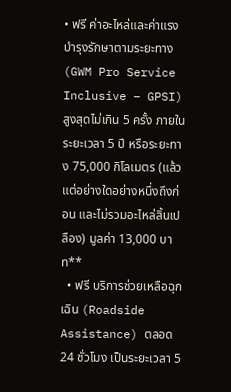• ฟรี ค่าอะไหล่และค่าแรงบำรุงรักษาตามระยะทาง (GWM Pro Service Inclusive – GPSI) สูงสุดไม่เกิน 5 ครั้ง ภายในระยะเวลา 5 ปี หรือระยะทาง 75,000 กิโลเมตร (แล้วแต่อย่างใดอย่างหนึ่งถึงก่อน และไม่รวมอะไหล่สิ้นเปลือง) มูลค่า 13,000 บาท**
  • ฟรี บริการช่วยเหลือฉุกเฉิน (Roadside Assistance) ตลอด 24 ชั่วโมง เป็นระยะเวลา 5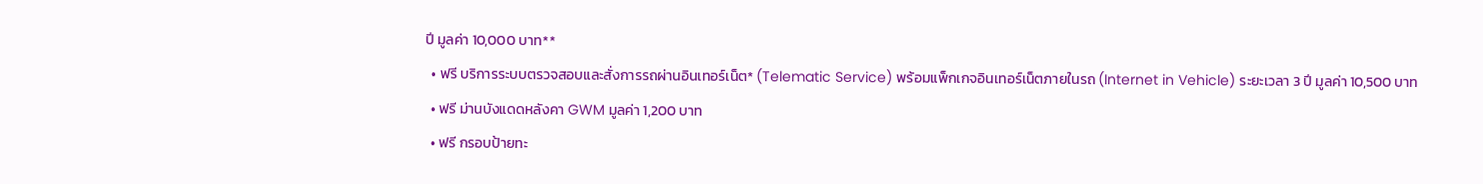ปี มูลค่า 10,000 บาท**
  • ฟรี บริการระบบตรวจสอบและสั่งการรถผ่านอินเทอร์เน็ต* (Telematic Service) พร้อมแพ็กเกจอินเทอร์เน็ตภายในรถ (Internet in Vehicle) ระยะเวลา 3 ปี มูลค่า 10,500 บาท
  • ฟรี ม่านบังแดดหลังคา GWM มูลค่า 1,200 บาท
  • ฟรี กรอบป้ายทะ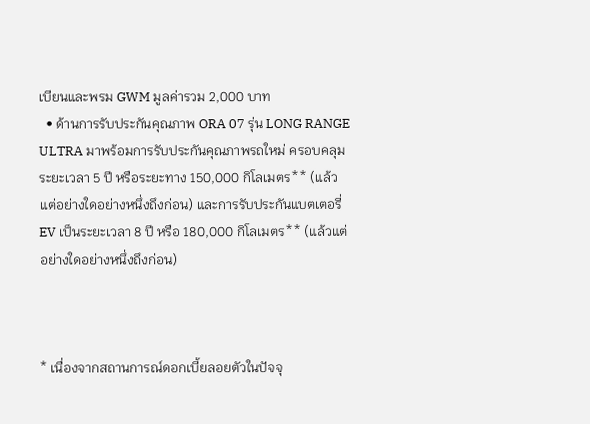เบียนและพรม GWM มูลค่ารวม 2,000 บาท
  • ด้านการรับประกันคุณภาพ ORA 07 รุ่น LONG RANGE ULTRA มาพร้อมการรับประกันคุณภาพรถใหม่ ครอบคลุมระยะเวลา 5 ปี หรือระยะทาง 150,000 กิโลเมตร** (แล้วแต่อย่างใดอย่างหนึ่งถึงก่อน) และการรับประกันแบตเตอรี่ EV เป็นระยะเวลา 8 ปี หรือ 180,000 กิโลเมตร** (แล้วแต่อย่างใดอย่างหนึ่งถึงก่อน)



* เนื่องจากสถานการณ์ดอกเบี้ยลอยตัวในปัจจุ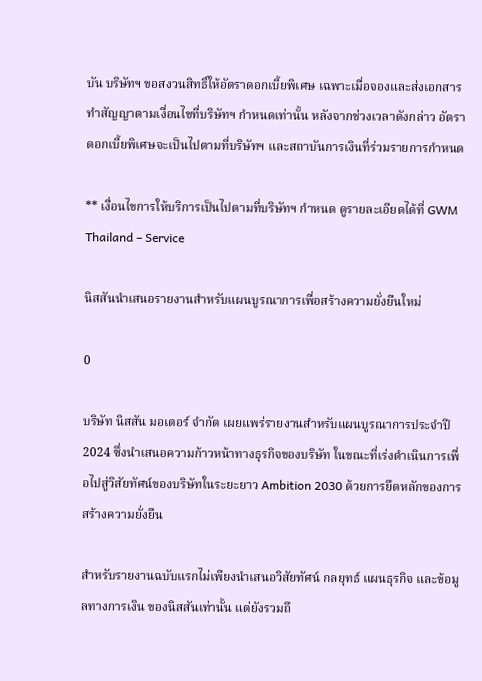บัน บริษัทฯ ขอสงวนสิทธิ์ให้อัตราดอกเบี้ยพิเศษ เฉพาะเมื่อจองและส่งเอกสารทำสัญญาตามเงื่อนไขที่บริษัทฯ กำหนดเท่านั้น หลังจากช่วงเวลาดังกล่าว อัตราดอกเบี้ยพิเศษจะเป็นไปตามที่บริษัทฯ และสถาบันการเงินที่ร่วมรายการกำหนด

** เงื่อนไขการให้บริการเป็นไปตามที่บริษัทฯ กำหนด ดูรายละเอียดได้ที่ GWM Thailand – Service

นิสสันนำเสนอรายงานสำหรับแผนบูรณาการเพื่อสร้างความยั่งยืนใหม่

0

บริษัท นิสสัน มอเตอร์ จำกัด เผยแพร่รายงานสำหรับแผนบูรณาการประจำปี 2024 ซึ่งนำเสนอความก้าวหน้าทางธุรกิจของบริษัท ในขณะที่เร่งดำเนินการเพื่อไปสู่วิสัยทัศน์ของบริษัทในระยะยาว Ambition 2030 ด้วยการยึดหลักของการสร้างความยั่งยืน

สำหรับรายงานฉบับแรกไม่เพียงนำเสนอวิสัยทัศน์ กลยุทธ์ แผนธุรกิจ และข้อมูลทางการเงิน ของนิสสันเท่านั้น แต่ยังรวมถึ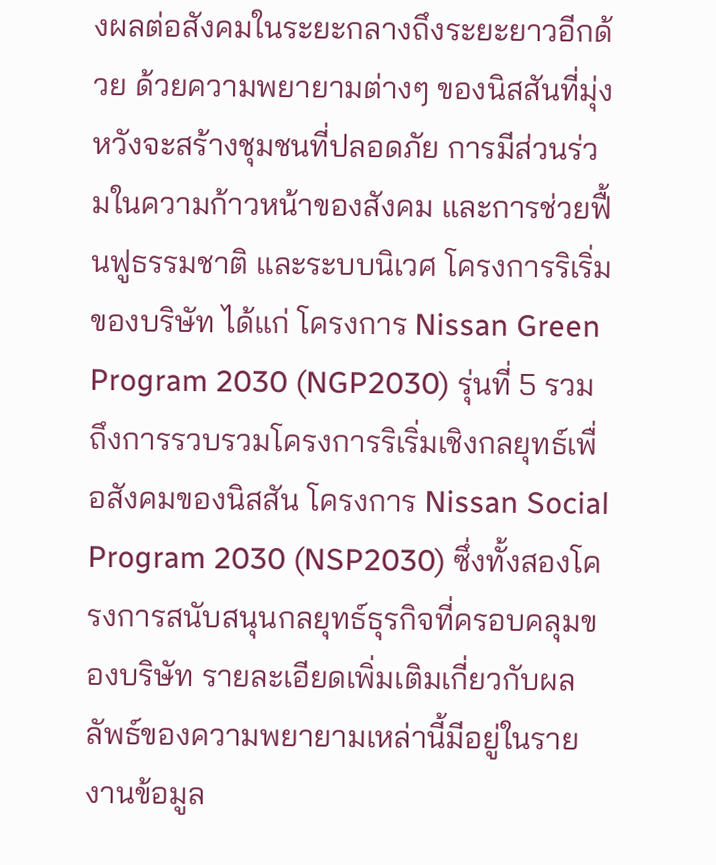งผลต่อสังคมในระยะกลางถึงระยะยาวอีกด้วย ด้วยความพยายามต่างๆ ของนิสสันที่มุ่งหวังจะสร้างชุมชนที่ปลอดภัย การมีส่วนร่วมในความก้าวหน้าของสังคม และการช่วยฟื้นฟูธรรมชาติ และระบบนิเวศ โครงการริเริ่มของบริษัท ได้แก่ โครงการ Nissan Green Program 2030 (NGP2030) รุ่นที่ 5 รวมถึงการรวบรวมโครงการริเริ่มเชิงกลยุทธ์เพื่อสังคมของนิสสัน โครงการ Nissan Social Program 2030 (NSP2030) ซึ่งทั้งสองโครงการสนับสนุนกลยุทธ์ธุรกิจที่ครอบคลุมของบริษัท รายละเอียดเพิ่มเติมเกี่ยวกับผลลัพธ์ของความพยายามเหล่านี้มีอยู่ในรายงานข้อมูล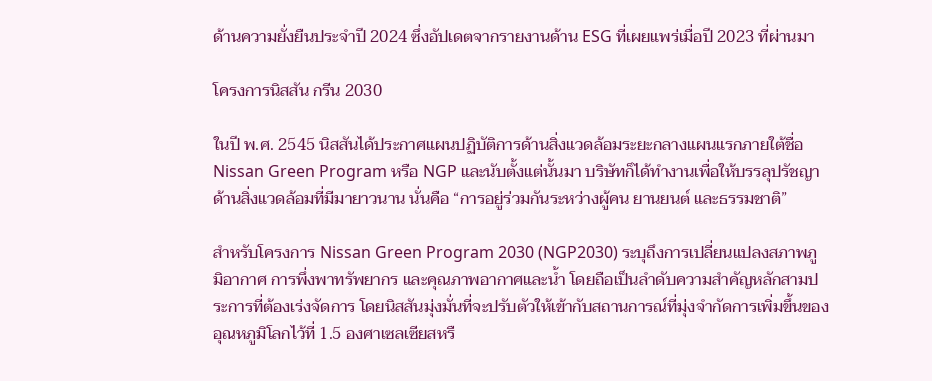ด้านความยั่งยืนประจำปี 2024 ซึ่งอัปเดตจากรายงานด้าน ESG ที่เผยแพร่เมื่อปี 2023 ที่ผ่านมา

โครงการนิสสัน กรีน 2030

ในปี พ.ศ. 2545 นิสสันได้ประกาศแผนปฏิบัติการด้านสิ่งแวดล้อมระยะกลางแผนแรกภายใต้ชื่อ Nissan Green Program หรือ NGP และนับตั้งแต่นั้นมา บริษัทก็ได้ทำงานเพื่อให้บรรลุปรัชญาด้านสิ่งแวดล้อมที่มีมายาวนาน นั่นคือ “การอยู่ร่วมกันระหว่างผู้คน ยานยนต์ และธรรมชาติ”

สำหรับโครงการ Nissan Green Program 2030 (NGP2030) ระบุถึงการเปลี่ยนแปลงสภาพภูมิอากาศ การพึ่งพาทรัพยากร และคุณภาพอากาศและน้ำ โดยถือเป็นลำดับความสำคัญหลักสามประการที่ต้องเร่งจัดการ โดยนิสสันมุ่งมั่นที่จะปรับตัวให้เข้ากับสถานการณ์ที่มุ่งจำกัดการเพิ่มขึ้นของอุณหภูมิโลกไว้ที่ 1.5 องศาเซลเซียสหรื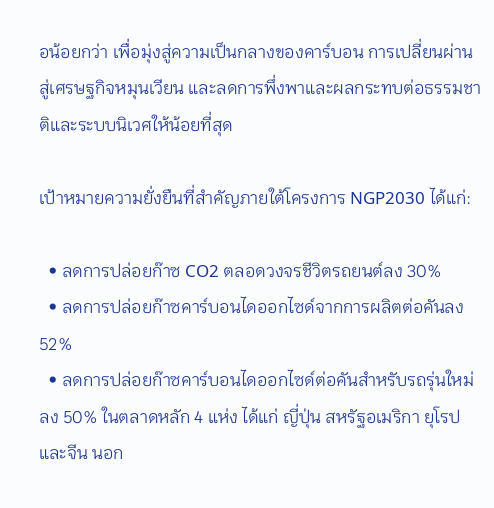อน้อยกว่า เพื่อมุ่งสู่ความเป็นกลางของคาร์บอน การเปลี่ยนผ่านสู่เศรษฐกิจหมุนเวียน และลดการพึ่งพาและผลกระทบต่อธรรมชาติและระบบนิเวศให้น้อยที่สุด

เป้าหมายความยั่งยืนที่สำคัญภายใต้โครงการ NGP2030 ได้แก่:

  • ลดการปล่อยก๊าซ CO2 ตลอดวงจรชีวิตรถยนต์ลง 30%
  • ลดการปล่อยก๊าซคาร์บอนไดออกไซด์จากการผลิตต่อคันลง 52%
  • ลดการปล่อยก๊าซคาร์บอนไดออกไซด์ต่อคันสำหรับรถรุ่นใหม่ลง 50% ในตลาดหลัก 4 แห่ง ได้แก่ ญี่ปุ่น สหรัฐอเมริกา ยุโรป และจีน นอก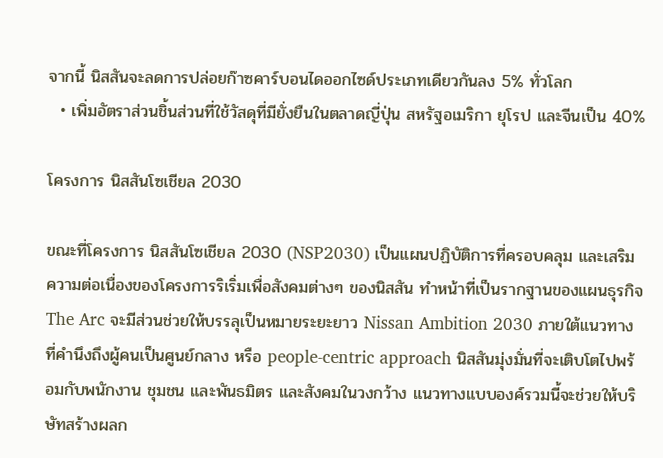จากนี้ นิสสันจะลดการปล่อยก๊าซคาร์บอนไดออกไซด์ประเภทเดียวกันลง 5% ทั่วโลก
  • เพิ่มอัตราส่วนชิ้นส่วนที่ใช้วัสดุที่มียั่งยืนในตลาดญี่ปุ่น สหรัฐอเมริกา ยุโรป และจีนเป็น 40%

โครงการ นิสสันโซเชียล 2030

ขณะที่โครงการ นิสสันโซเชียล 2030 (NSP2030) เป็นแผนปฏิบัติการที่ครอบคลุม และเสริมความต่อเนื่องของโครงการริเริ่มเพื่อสังคมต่างๆ ของนิสสัน ทำหน้าที่เป็นรากฐานของแผนธุรกิจ The Arc จะมีส่วนช่วยให้บรรลุเป็นหมายระยะยาว Nissan Ambition 2030 ภายใต้แนวทางที่คำนึงถึงผู้คนเป็นศูนย์กลาง หรือ people-centric approach นิสสันมุ่งมั่นที่จะเติบโตไปพร้อมกับพนักงาน ชุมชน และพันธมิตร และสังคมในวงกว้าง แนวทางแบบองค์รวมนี้จะช่วยให้บริษัทสร้างผลก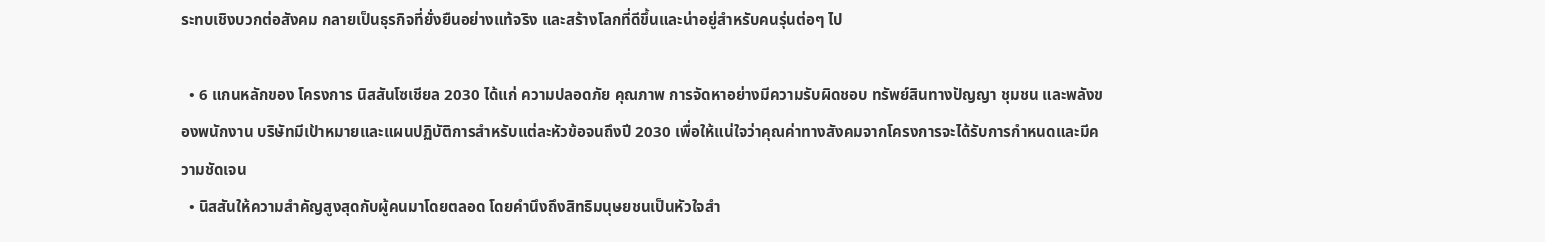ระทบเชิงบวกต่อสังคม กลายเป็นธุรกิจที่ยั่งยืนอย่างแท้จริง และสร้างโลกที่ดีขึ้นและน่าอยู่สำหรับคนรุ่นต่อๆ ไป

  • 6 แกนหลักของ โครงการ นิสสันโซเชียล 2030 ได้แก่ ความปลอดภัย คุณภาพ การจัดหาอย่างมีความรับผิดชอบ ทรัพย์สินทางปัญญา ชุมชน และพลังของพนักงาน บริษัทมีเป้าหมายและแผนปฏิบัติการสำหรับแต่ละหัวข้อจนถึงปี 2030 เพื่อให้แน่ใจว่าคุณค่าทางสังคมจากโครงการจะได้รับการกำหนดและมีความชัดเจน
  • นิสสันให้ความสำคัญสูงสุดกับผู้คนมาโดยตลอด โดยคำนึงถึงสิทธิมนุษยชนเป็นหัวใจสำ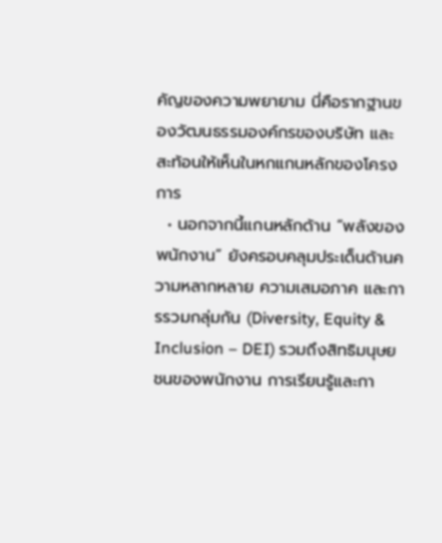คัญของความพยายาม นี่คือรากฐานของวัฒนธรรมองค์กรของบริษัท และสะท้อนให้เห็นในหกแกนหลักของโครงการ
  • นอกจากนี้แกนหลักด้าน “พลังของพนักงาน” ยังครอบคลุมประเด็นด้านความหลากหลาย ความเสมอภาค และการรวมกลุ่มกัน (Diversity, Equity & Inclusion – DEI) รวมถึงสิทธิมนุษยชนของพนักงาน การเรียนรู้และกา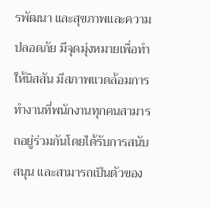รพัฒนา และสุขภาพและความปลอดภัย มีจุดมุ่งหมายเพื่อทำให้นิสสัน มีสภาพแวดล้อมการทำงานที่พนักงานทุกคนสามารถอยู่ร่วมกันโดยได้รับการสนับสนุน และสามารถเป็นตัวของ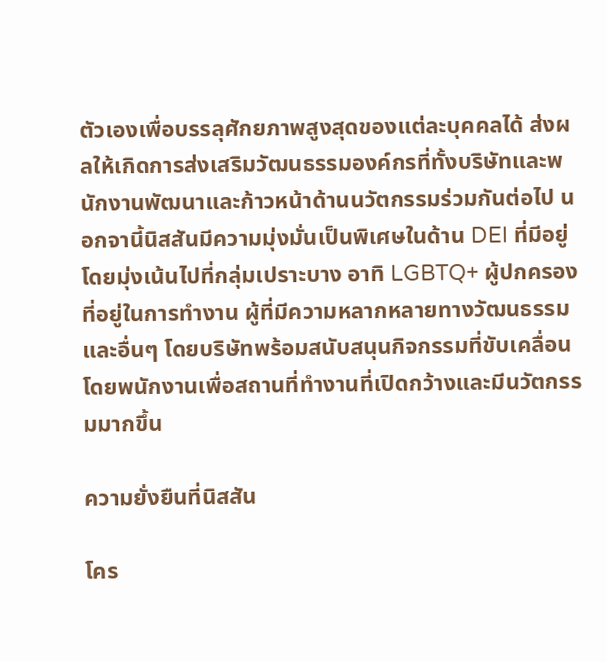ตัวเองเพื่อบรรลุศักยภาพสูงสุดของแต่ละบุคคลได้ ส่งผลให้เกิดการส่งเสริมวัฒนธรรมองค์กรที่ทั้งบริษัทและพนักงานพัฒนาและก้าวหน้าด้านนวัตกรรมร่วมกันต่อไป นอกจานี้นิสสันมีความมุ่งมั่นเป็นพิเศษในด้าน DEI ที่มีอยู่ โดยมุ่งเน้นไปที่กลุ่มเปราะบาง อาทิ LGBTQ+ ผู้ปกครองที่อยู่ในการทำงาน ผู้ที่มีความหลากหลายทางวัฒนธรรม และอื่นๆ โดยบริษัทพร้อมสนับสนุนกิจกรรมที่ขับเคลื่อนโดยพนักงานเพื่อสถานที่ทำงานที่เปิดกว้างและมีนวัตกรรมมากขึ้น

ความยั่งยืนที่นิสสัน

โคร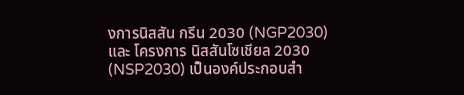งการนิสสัน กรีน 2030 (NGP2030) และ โครงการ นิสสันโซเชียล 2030 (NSP2030) เป็นองค์ประกอบสำ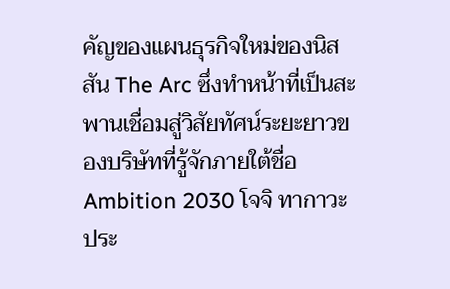คัญของแผนธุรกิจใหม่ของนิสสัน The Arc ซึ่งทำหน้าที่เป็นสะพานเชื่อมสู่วิสัยทัศน์ระยะยาวของบริษัทที่รู้จักภายใต้ชื่อ Ambition 2030 โจจิ ทากาวะ ประ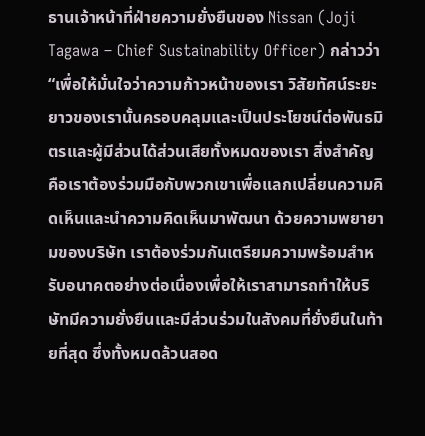ธานเจ้าหน้าที่ฝ่ายความยั่งยืนของ Nissan (Joji Tagawa – Chief Sustainability Officer) กล่าวว่า “เพื่อให้มั่นใจว่าความก้าวหน้าของเรา วิสัยทัศน์ระยะยาวของเรานั้นครอบคลุมและเป็นประโยชน์ต่อพันธมิตรและผู้มีส่วนได้ส่วนเสียทั้งหมดของเรา สิ่งสำคัญคือเราต้องร่วมมือกับพวกเขาเพื่อแลกเปลี่ยนความคิดเห็นและนำความคิดเห็นมาพัฒนา ด้วยความพยายามของบริษัท เราต้องร่วมกันเตรียมความพร้อมสำหรับอนาคตอย่างต่อเนื่องเพื่อให้เราสามารถทำให้บริษัทมีความยั่งยืนและมีส่วนร่วมในสังคมที่ยั่งยืนในท้ายที่สุด ซึ่งทั้งหมดล้วนสอด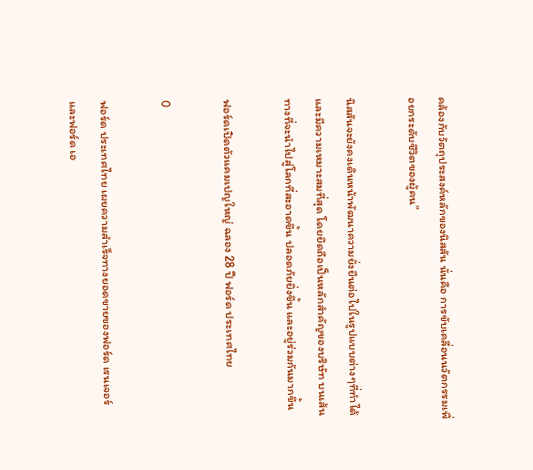คล้องกับวัตถุประสงค์หลักของนิสสัน นั่นคือ การขับเคลื่อนนวัตกรรมเพื่อยกระดับชีวิตของผู้คน”

นิสสันจะยังคงเดินหน้าพัฒนาความยั่งยืนต่อไปในรูปแบบต่างๆที่ทำได้และมีความเหมาะสมที่สุด โดยยึดถือเป็นหลักสำคัญของบริษัท บนเส้นทางที่จะนำไปสู่โลกที่สะอาดขึ้น ปลอดภัยยิ่งขึ้น และอยู่ร่วมกันมากขึ้น

ฟอร์ดเปิดตัวแคมเปญใหญ่ ฉลอง 28 ปี ฟอร์ด ประเทศไทย

0

ฟอร์ด ประเทศไทย เผยความสำเร็จทางยอดขายของฟอร์ด เรนเจอร์ และฟอร์ด เอ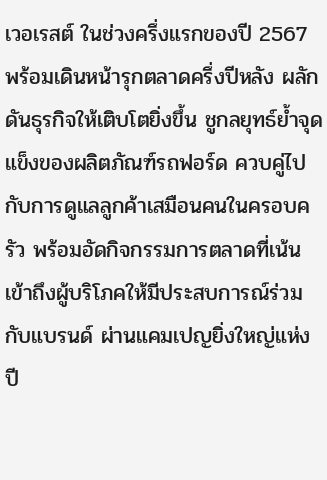เวอเรสต์ ในช่วงครึ่งแรกของปี 2567 พร้อมเดินหน้ารุกตลาดครึ่งปีหลัง ผลักดันธุรกิจให้เติบโตยิ่งขึ้น ชูกลยุทธ์ย้ำจุดแข็งของผลิตภัณฑ์รถฟอร์ด ควบคู่ไปกับการดูแลลูกค้าเสมือนคนในครอบครัว พร้อมอัดกิจกรรมการตลาดที่เน้นเข้าถึงผู้บริโภคให้มีประสบการณ์ร่วมกับแบรนด์ ผ่านแคมเปญยิ่งใหญ่แห่งปี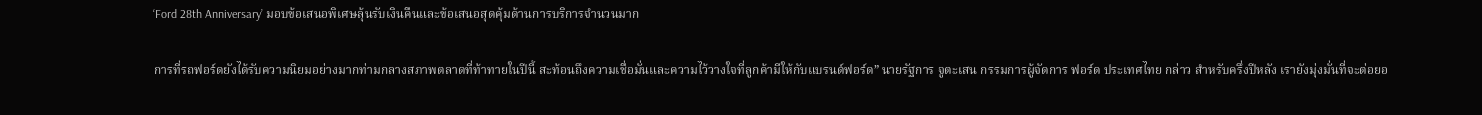‘Ford 28th Anniversary’ มอบข้อเสนอพิเศษลุ้นรับเงินคืนและข้อเสนอสุดคุ้มด้านการบริการจำนวนมาก

การที่รถฟอร์ดยังได้รับความนิยมอย่างมากท่ามกลางสภาพตลาดที่ท้าทายในปีนี้ สะท้อนถึงความเชื่อมั่นและความไว้วางใจที่ลูกค้ามีให้กับแบรนด์ฟอร์ด” นายรัฐการ จูตะเสน กรรมการผู้จัดการ ฟอร์ด ประเทศไทย กล่าว สำหรับครึ่งปีหลัง เรายังมุ่งมั่นที่จะต่อยอ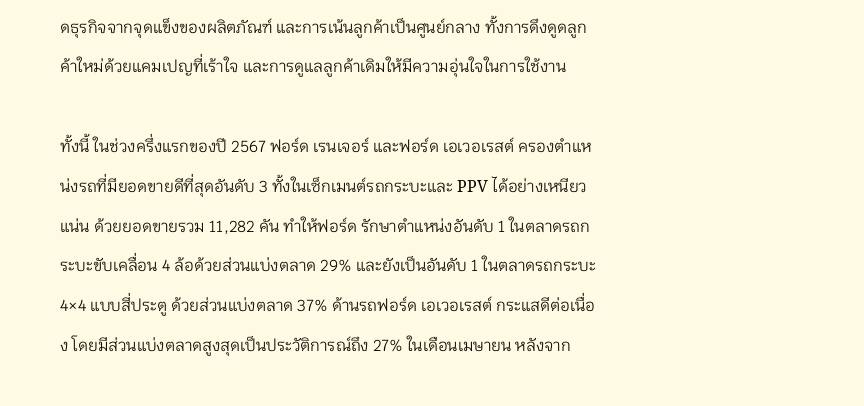ดธุรกิจจากจุดแข็งของผลิตภัณฑ์ และการเน้นลูกค้าเป็นศูนย์กลาง ทั้งการดึงดูดลูกค้าใหม่ด้วยแคมเปญที่เร้าใจ และการดูแลลูกค้าเดิมให้มีความอุ่นใจในการใช้งาน

ทั้งนี้ ในช่วงครึ่งแรกของปี 2567 ฟอร์ด เรนเจอร์ และฟอร์ด เอเวอเรสต์ ครองตำแหน่งรถที่มียอดขายดีที่สุดอันดับ 3 ทั้งในเซ็กเมนต์รถกระบะและ PPV ได้อย่างเหนียวแน่น ด้วยยอดขายรวม 11,282 คัน ทำให้ฟอร์ด รักษาตำแหน่งอันดับ 1 ในตลาดรถกระบะขับเคลื่อน 4 ล้อด้วยส่วนแบ่งตลาด 29% และยังเป็นอันดับ 1 ในตลาดรถกระบะ 4×4 แบบสี่ประตู ด้วยส่วนแบ่งตลาด 37% ด้านรถฟอร์ด เอเวอเรสต์ กระแสดีต่อเนื่อง โดยมีส่วนแบ่งตลาดสูงสุดเป็นประวัติการณ์ถึง 27% ในเดือนเมษายน หลังจาก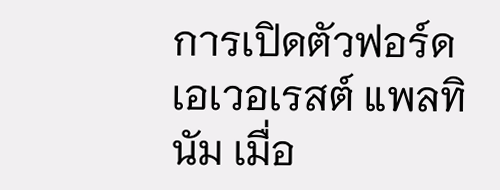การเปิดตัวฟอร์ด เอเวอเรสต์ แพลทินัม เมื่อ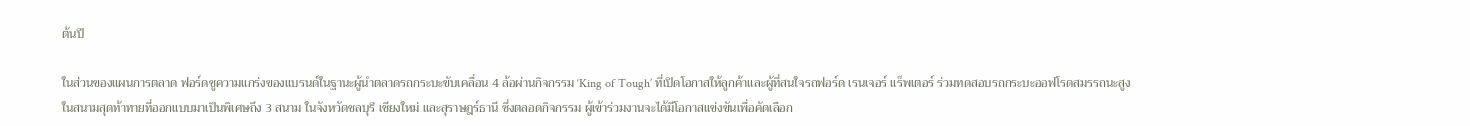ต้นปี

ในส่วนของแผนการตลาด ฟอร์ดชูความแกร่งของแบรนด์ในฐานะผู้นำตลาดรถกระบะขับเคลื่อน 4 ล้อผ่านกิจกรรม ‘King of Tough’ ที่เปิดโอกาสให้ลูกค้าและผู้ที่สนใจรถฟอร์ด เรนเจอร์ แร็พเตอร์ ร่วมทดสอบรถกระบะออฟโรดสมรรถนะสูงในสนามสุดท้าทายที่ออกแบบมาเป็นพิเศษถึง 3 สนาม ในจังหวัดชลบุรี เชียงใหม่ และสุราษฎร์ธานี ซึ่งตลอดกิจกรรม ผู้เข้าร่วมงานจะได้มีโอกาสแข่งขันเพื่อคัดเลือก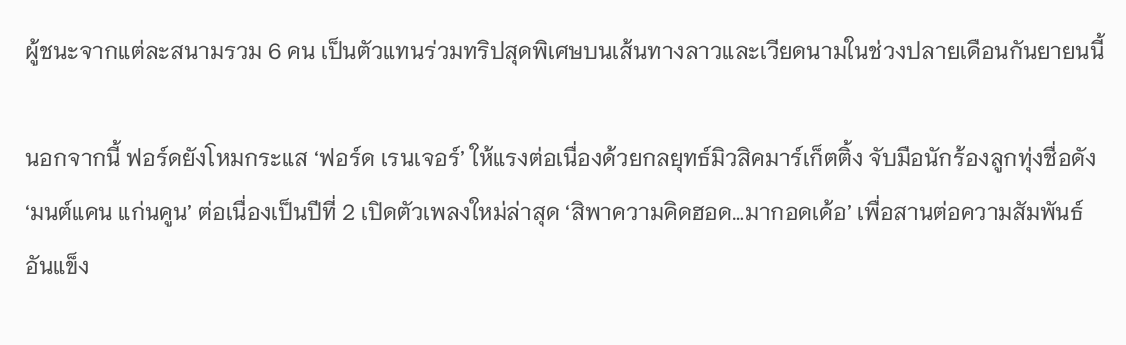ผู้ชนะจากแต่ละสนามรวม 6 คน เป็นตัวแทนร่วมทริปสุดพิเศษบนเส้นทางลาวและเวียดนามในช่วงปลายเดือนกันยายนนี้

นอกจากนี้ ฟอร์ดยังโหมกระแส ‘ฟอร์ด เรนเจอร์’ ให้แรงต่อเนื่องด้วยกลยุทธ์มิวสิคมาร์เก็ตติ้ง จับมือนักร้องลูกทุ่งชื่อดัง ‘มนต์แคน แก่นคูน’ ต่อเนื่องเป็นปีที่ 2 เปิดตัวเพลงใหม่ล่าสุด ‘สิพาความคิดฮอด…มากอดเด้อ’ เพื่อสานต่อความสัมพันธ์อันแข็ง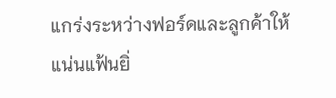แกร่งระหว่างฟอร์ดและลูกค้าให้แน่นแฟ้นยิ่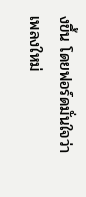งขึ้น โดยฟอร์ดมั่นใจว่า เพลงใหม่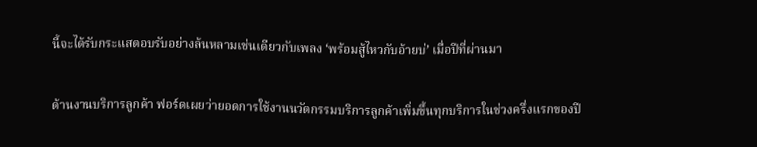นี้จะได้รับกระแสตอบรับอย่างล้นหลามเช่นเดียวกับเพลง ‘พร้อมสู้ไหวกับอ้ายบ่’ เมื่อปีที่ผ่านมา

ด้านงานบริการลูกค้า ฟอร์ดเผยว่ายอดการใช้งานนวัตกรรมบริการลูกค้าเพิ่มขึ้นทุกบริการในช่วงครึ่งแรกของปี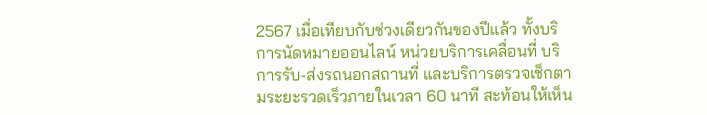2567 เมื่อเทียบกับช่วงเดียวกันของปีแล้ว ทั้งบริการนัดหมายออนไลน์ หน่วยบริการเคลื่อนที่ บริการรับ-ส่งรถนอกสถานที่ และบริการตรวจเช็กตามระยะรวดเร็วภายในเวลา 60 นาที สะท้อนให้เห็น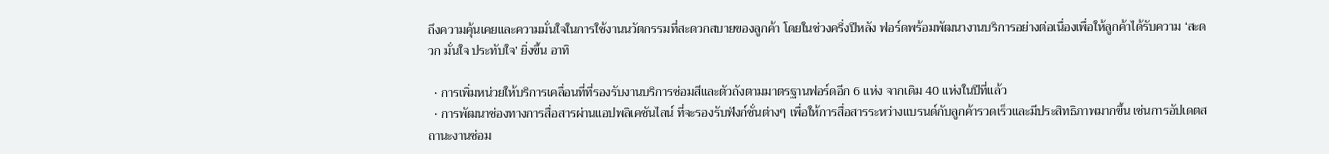ถึงความคุ้นเคยและความมั่นใจในการใช้งานนวัตกรรมที่สะดวกสบายของลูกค้า โดยในช่วงครึ่งปีหลัง ฟอร์ดพร้อมพัฒนางานบริการอย่างต่อเนื่องเพื่อให้ลูกค้าได้รับความ ‘สะดวก มั่นใจ ประทับใจ’ ยิ่งขึ้น อาทิ

  • การเพิ่มหน่วยให้บริการเคลื่อนที่ที่รองรับงานบริการซ่อมสีและตัวถังตามมาตรฐานฟอร์ดอีก 6 แห่ง จากเดิม 40 แห่งในปีที่แล้ว
  • การพัฒนาช่องทางการสื่อสารผ่านแอปพลิเคชันไลน์ ที่จะรองรับฟังก์ชั่นต่างๆ เพื่อให้การสื่อสารระหว่างแบรนด์กับลูกค้ารวดเร็วและมีประสิทธิภาพมากขึ้น เช่นการอัปเดตสถานะงานซ่อม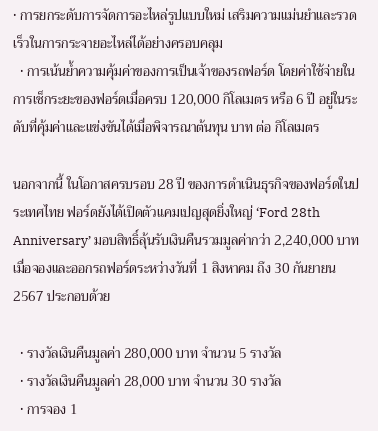• การยกระดับการจัดการอะไหล่รูปแบบใหม่ เสริมความแม่นยำและรวดเร็วในการกระจายอะไหล่ได้อย่างครอบคลุม
  • การเน้นย้ำความคุ้มค่าของการเป็นเจ้าของรถฟอร์ด โดยค่าใช้จ่ายในการเช็กระยะของฟอร์ดเมื่อครบ 120,000 กิโลเมตร หรือ 6 ปี อยู่ในระดับที่คุ้มค่าและแข่งขันได้เมื่อพิจารณาต้นทุน บาท ต่อ กิโลเมตร

นอกจากนี้ ในโอกาสครบรอบ 28 ปี ของการดำเนินธุรกิจของฟอร์ดในประเทศไทย ฟอร์ดยังได้เปิดตัวแคมเปญสุดยิ่งใหญ่ ‘Ford 28th Anniversary’ มอบสิทธิ์ลุ้นรับเงินคืนรวมมูลค่ากว่า 2,240,000 บาท เมื่อจองและออกรถฟอร์ดระหว่างวันที่ 1 สิงหาคม ถึง 30 กันยายน 2567 ประกอบด้วย

  • รางวัลเงินคืนมูลค่า 280,000 บาท จำนวน 5 รางวัล
  • รางวัลเงินคืนมูลค่า 28,000 บาท จำนวน 30 รางวัล
  • การจอง 1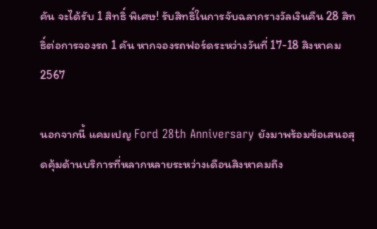คัน จะได้รับ 1 สิทธิ์ พิเศษ! รับสิทธิ์ในการจับฉลากรางวัลเงินคืน 28 สิทธิ์ต่อการจองรถ 1 คัน หากจองรถฟอร์ดระหว่างวันที่ 17-18 สิงหาคม 2567

นอกจากนี้ แคมเปญ Ford 28th Anniversary ยังมาพร้อมข้อเสนอสุดคุ้มด้านบริการที่หลากหลายระหว่างเดือนสิงหาคมถึง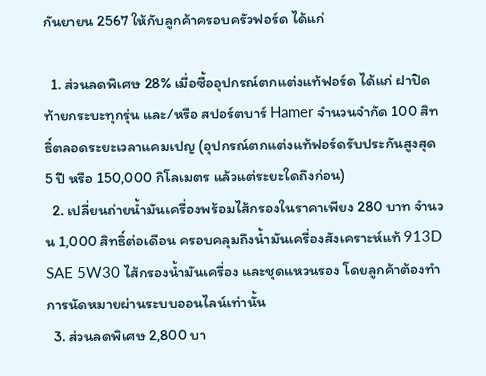กันยายน 2567 ให้กับลูกค้าครอบครัวฟอร์ด ได้แก่

  1. ส่วนลดพิเศษ 28% เมื่อซื้ออุปกรณ์ตกแต่งแท้ฟอร์ด ได้แก่ ฝาปิดท้ายกระบะทุกรุ่น และ/หรือ สปอร์ตบาร์ Hamer จำนวนจำกัด 100 สิทธิ์ตลอดระยะเวลาแคมเปญ (อุปกรณ์ตกแต่งแท้ฟอร์ดรับประกันสูงสุด 5 ปี หรือ 150,000 กิโลเมตร แล้วแต่ระยะใดถึงก่อน)
  2. เปลี่ยนถ่ายน้ำมันเครื่องพร้อมไส้กรองในราคาเพียง 280 บาท จำนวน 1,000 สิทธิ์ต่อเดือน ครอบคลุมถึงน้ำมันเครื่องสังเคราะห์แท้ 913D SAE 5W30 ไส้กรองน้ำมันเครื่อง และชุดแหวนรอง โดยลูกค้าต้องทำการนัดหมายผ่านระบบออนไลน์เท่านั้น
  3. ส่วนลดพิเศษ 2,800 บา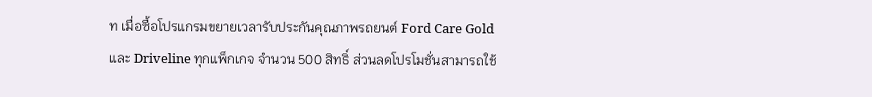ท เมื่อซื้อโปรแกรมขยายเวลารับประกันคุณภาพรถยนต์ Ford Care Gold และ Driveline ทุกแพ็กเกจ จำนวน 500 สิทธิ์ ส่วนลดโปรโมชั่นสามารถใช้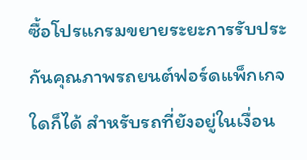ซื้อโปรแกรมขยายระยะการรับประกันคุณภาพรถยนต์ฟอร์ดแพ็กเกจใดก็ได้ สำหรับรถที่ยังอยู่ในเงื่อน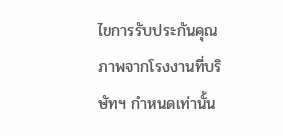ไขการรับประกันคุณภาพจากโรงงานที่บริษัทฯ กำหนดเท่านั้น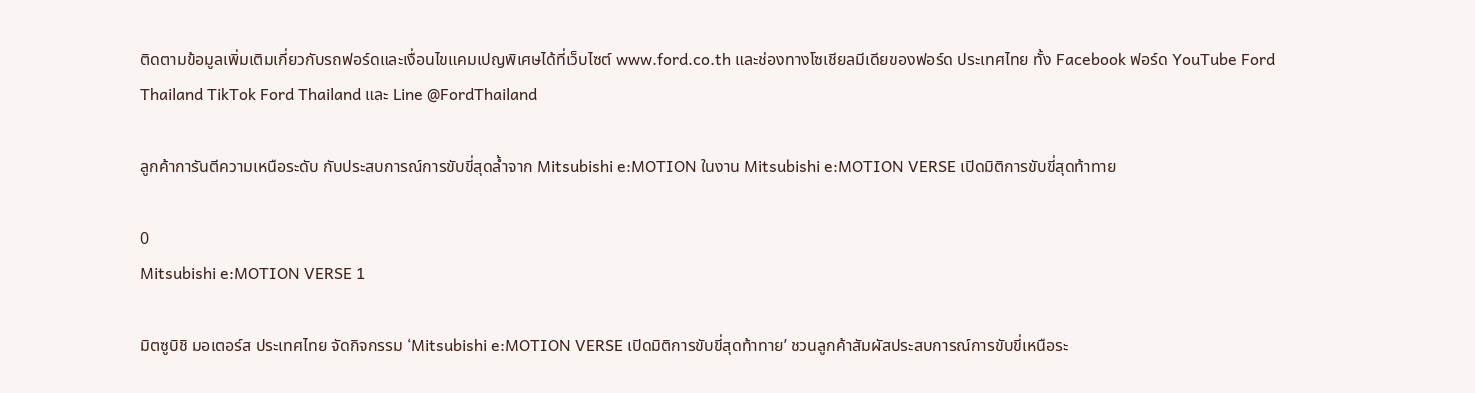ติดตามข้อมูลเพิ่มเติมเกี่ยวกับรถฟอร์ดและเงื่อนไขแคมเปญพิเศษได้ที่เว็บไซต์ www.ford.co.th และช่องทางโซเชียลมีเดียของฟอร์ด ประเทศไทย ทั้ง Facebook ฟอร์ด YouTube Ford Thailand TikTok Ford Thailand และ Line @FordThailand

ลูกค้าการันตีความเหนือระดับ กับประสบการณ์การขับขี่สุดล้ำจาก Mitsubishi e:MOTION ในงาน Mitsubishi e:MOTION VERSE เปิดมิติการขับขี่สุดท้าทาย

0
Mitsubishi e:MOTION VERSE 1

มิตซูบิชิ มอเตอร์ส ประเทศไทย จัดกิจกรรม ‘Mitsubishi e:MOTION VERSE เปิดมิติการขับขี่สุดท้าทาย’ ชวนลูกค้าสัมผัสประสบการณ์การขับขี่เหนือระ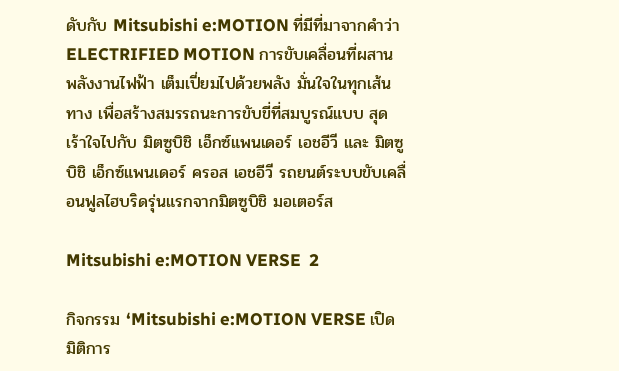ดับกับ Mitsubishi e:MOTION ที่มีที่มาจากคำว่า ELECTRIFIED MOTION การขับเคลื่อนที่ผสานพลังงานไฟฟ้า เต็มเปี่ยมไปด้วยพลัง มั่นใจในทุกเส้นทาง เพื่อสร้างสมรรถนะการขับขี่ที่สมบูรณ์แบบ สุดเร้าใจไปกับ มิตซูบิชิ เอ็กซ์แพนเดอร์ เอชอีวี และ มิตซูบิชิ เอ็กซ์แพนเดอร์ ครอส เอชอีวี รถยนต์ระบบขับเคลื่อนฟูลไฮบริดรุ่นแรกจากมิตซูบิชิ มอเตอร์ส

Mitsubishi e:MOTION VERSE  2

กิจกรรม ‘Mitsubishi e:MOTION VERSE เปิดมิติการ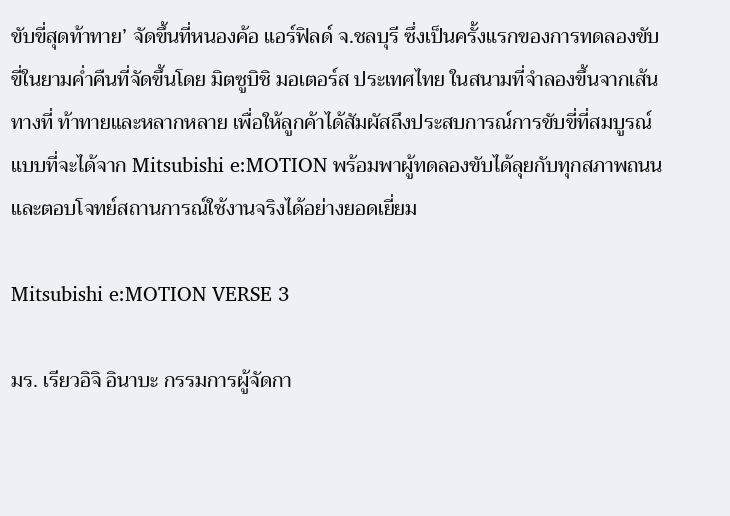ขับขี่สุดท้าทาย’ จัดขึ้นที่หนองค้อ แอร์ฟิลด์ จ.ชลบุรี ซึ่งเป็นครั้งแรกของการทดลองขับขี่ในยามค่ำคืนที่จัดขึ้นโดย มิตซูบิชิ มอเตอร์ส ประเทศไทย ในสนามที่จำลองขึ้นจากเส้นทางที่ ท้าทายและหลากหลาย เพื่อให้ลูกค้าได้สัมผัสถึงประสบการณ์การขับขี่ที่สมบูรณ์แบบที่จะได้จาก Mitsubishi e:MOTION พร้อมพาผู้ทดลองขับได้ลุยกับทุกสภาพถนน และตอบโจทย์สถานการณ์ใช้งานจริงได้อย่างยอดเยี่ยม

Mitsubishi e:MOTION VERSE 3

มร. เรียวอิจิ อินาบะ กรรมการผู้จัดกา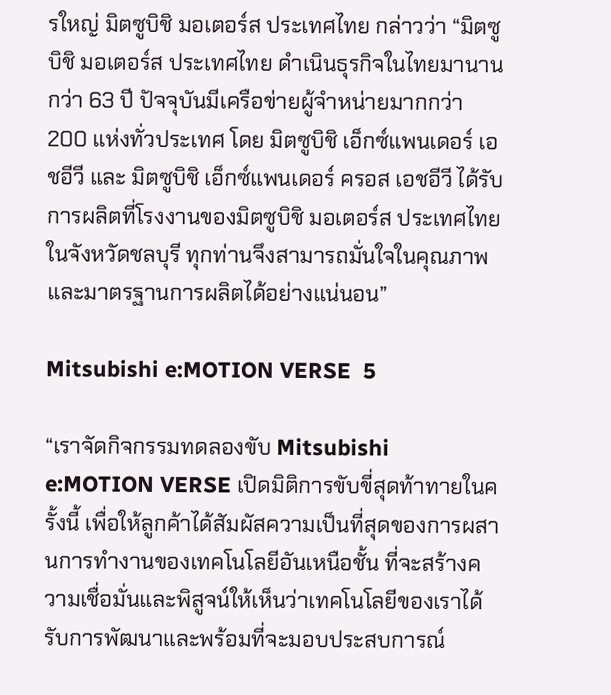รใหญ่ มิตซูบิชิ มอเตอร์ส ประเทศไทย กล่าวว่า “มิตซูบิชิ มอเตอร์ส ประเทศไทย ดำเนินธุรกิจในไทยมานานกว่า 63 ปี ปัจจุบันมีเครือข่ายผู้จำหน่ายมากกว่า 200 แห่งทั่วประเทศ โดย มิตซูบิชิ เอ็กซ์แพนเดอร์ เอชอีวี และ มิตซูบิชิ เอ็กซ์แพนเดอร์ ครอส เอชอีวี ได้รับการผลิตที่โรงงานของมิตซูบิชิ มอเตอร์ส ประเทศไทย ในจังหวัดชลบุรี ทุกท่านจึงสามารถมั่นใจในคุณภาพและมาตรฐานการผลิตได้อย่างแน่นอน”

Mitsubishi e:MOTION VERSE  5

“เราจัดกิจกรรมทดลองขับ Mitsubishi e:MOTION VERSE เปิดมิติการขับขี่สุดท้าทายในครั้งนี้ เพื่อให้ลูกค้าได้สัมผัสความเป็นที่สุดของการผสานการทำงานของเทคโนโลยีอันเหนือชั้น ที่จะสร้างความเชื่อมั่นและพิสูจน์ให้เห็นว่าเทคโนโลยีของเราได้รับการพัฒนาและพร้อมที่จะมอบประสบการณ์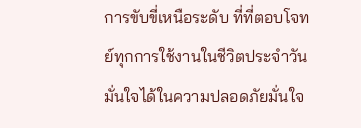การขับขี่เหนือระดับ ที่ที่ตอบโจทย์ทุกการใช้งานในชีวิตประจำวัน มั่นใจได้ในความปลอดภัยมั่นใจ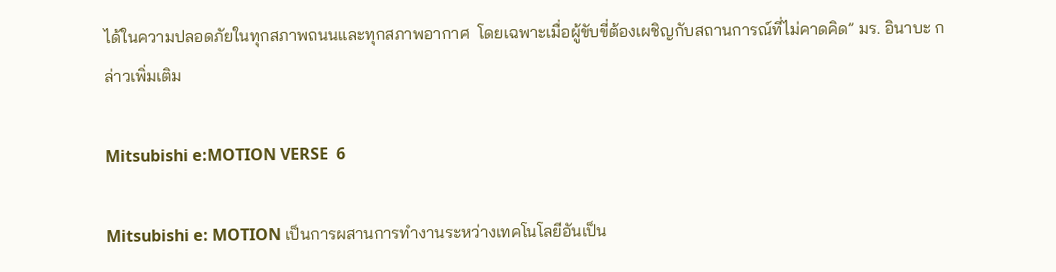ได้ในความปลอดภัยในทุกสภาพถนนและทุกสภาพอากาศ  โดยเฉพาะเมื่อผู้ขับขี่ต้องเผชิญกับสถานการณ์ที่ไม่คาดคิด” มร. อินาบะ กล่าวเพิ่มเติม

Mitsubishi e:MOTION VERSE  6

Mitsubishi e: MOTION เป็นการผสานการทำงานระหว่างเทคโนโลยีอันเป็น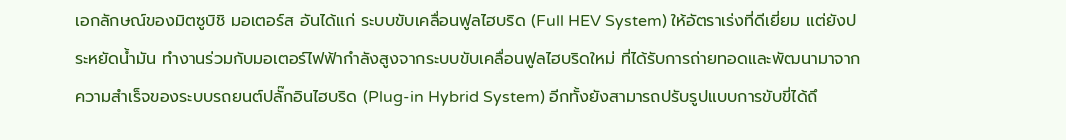เอกลักษณ์ของมิตซูบิชิ มอเตอร์ส อันได้แก่ ระบบขับเคลื่อนฟูลไฮบริด (Full HEV System) ให้อัตราเร่งที่ดีเยี่ยม แต่ยังประหยัดน้ำมัน ทำงานร่วมกับมอเตอร์ไฟฟ้ากำลังสูงจากระบบขับเคลื่อนฟูลไฮบริดใหม่ ที่ได้รับการถ่ายทอดและพัฒนามาจากความสำเร็จของระบบรถยนต์ปลั๊กอินไฮบริด (Plug-in Hybrid System) อีกทั้งยังสามารถปรับรูปแบบการขับขี่ได้ถึ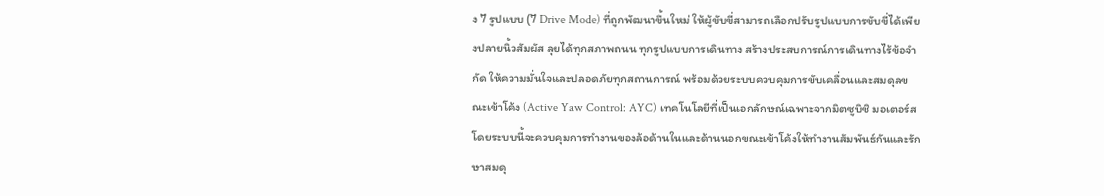ง 7 รูปแบบ (7 Drive Mode) ที่ถูกพัฒนาขึ้นใหม่ ให้ผู้ขับขี่สามารถเลือกปรับรูปแบบการขับขี่ได้เพียงปลายนิ้วสัมผัส ลุยได้ทุกสภาพถนน ทุกรูปแบบการเดินทาง สร้างประสบการณ์การเดินทางไร้ข้อจำกัด ให้ความมั่นใจและปลอดภัยทุกสถานการณ์ พร้อมด้วยระบบควบคุมการขับเคลื่อนและสมดุลขณะเข้าโค้ง (Active Yaw Control: AYC) เทคโนโลยีที่เป็นเอกลักษณ์เฉพาะจากมิตซูบิชิ มอเตอร์ส โดยระบบนี้จะควบคุมการทำงานของล้อด้านในและด้านนอกขณะเข้าโค้งให้ทำงานสัมพันธ์กันและรักษาสมดุ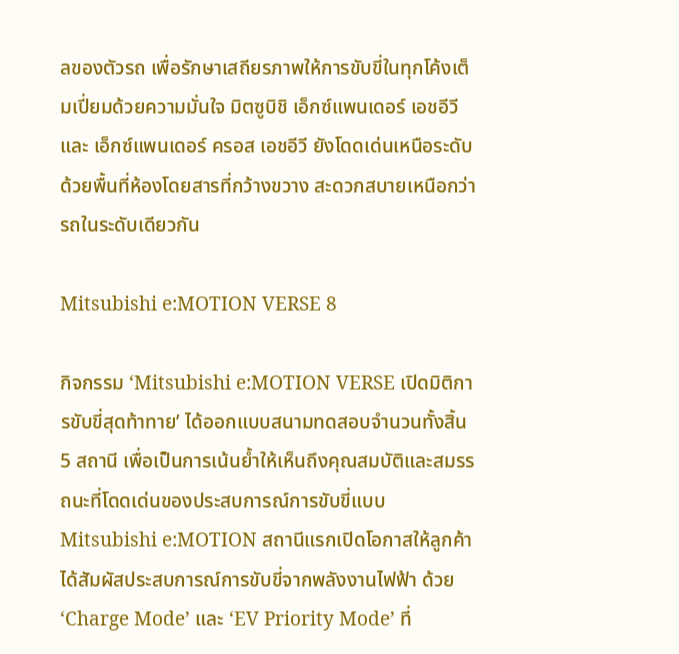ลของตัวรถ เพื่อรักษาเสถียรภาพให้การขับขี่ในทุกโค้งเต็มเปี่ยมด้วยความมั่นใจ มิตซูบิชิ เอ็กซ์แพนเดอร์ เอชอีวี และ เอ็กซ์แพนเดอร์ ครอส เอชอีวี ยังโดดเด่นเหนือระดับ ด้วยพื้นที่ห้องโดยสารที่กว้างขวาง สะดวกสบายเหนือกว่ารถในระดับเดียวกัน

Mitsubishi e:MOTION VERSE 8

กิจกรรม ‘Mitsubishi e:MOTION VERSE เปิดมิติการขับขี่สุดท้าทาย’ ได้ออกแบบสนามทดสอบจำนวนทั้งสิ้น 5 สถานี เพื่อเป็นการเน้นย้ำให้เห็นถึงคุณสมบัติและสมรรถนะที่โดดเด่นของประสบการณ์การขับขี่แบบ Mitsubishi e:MOTION สถานีแรกเปิดโอกาสให้ลูกค้าได้สัมผัสประสบการณ์การขับขี่จากพลังงานไฟฟ้า ด้วย ‘Charge Mode’ และ ‘EV Priority Mode’ ที่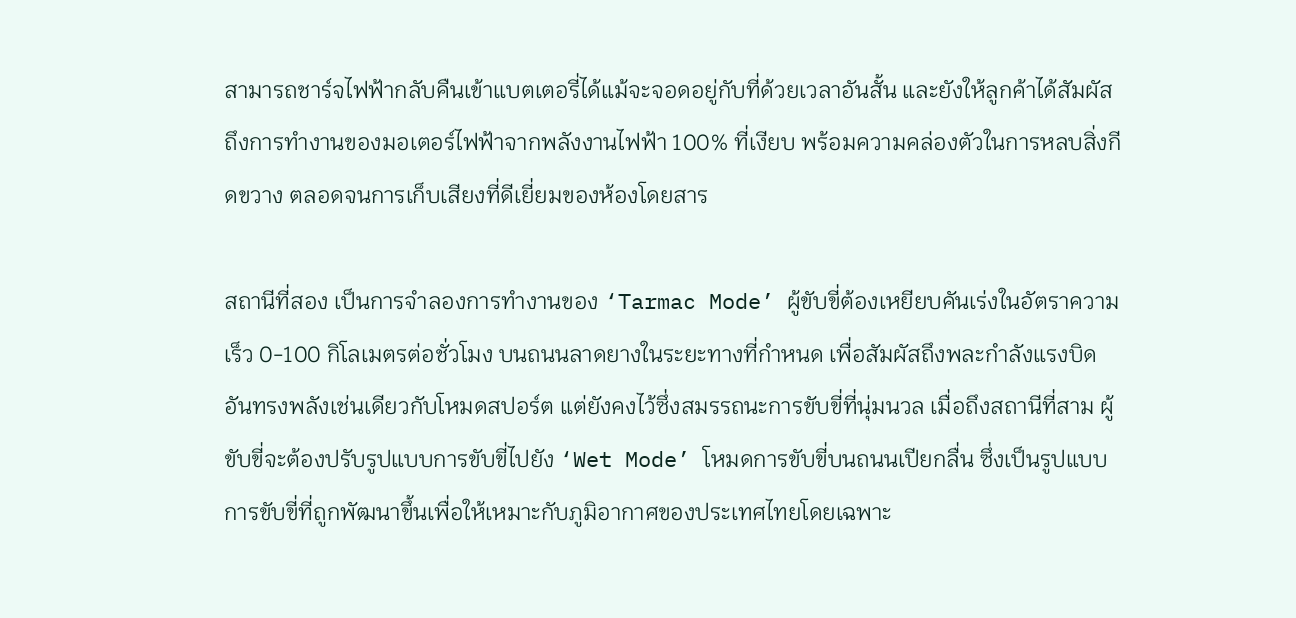สามารถชาร์จไฟฟ้ากลับคืนเข้าแบตเตอรี่ได้แม้จะจอดอยู่กับที่ด้วยเวลาอันสั้น และยังให้ลูกค้าได้สัมผัสถึงการทำงานของมอเตอร์ไฟฟ้าจากพลังงานไฟฟ้า 100% ที่เงียบ พร้อมความคล่องตัวในการหลบสิ่งกีดขวาง ตลอดจนการเก็บเสียงที่ดีเยี่ยมของห้องโดยสาร

สถานีที่สอง เป็นการจำลองการทำงานของ ‘Tarmac Mode’ ผู้ขับขี่ต้องเหยียบคันเร่งในอัตราความเร็ว 0-100 กิโลเมตรต่อชั่วโมง บนถนนลาดยางในระยะทางที่กำหนด เพื่อสัมผัสถึงพละกำลังแรงบิดอันทรงพลังเช่นเดียวกับโหมดสปอร์ต แต่ยังคงไว้ซึ่งสมรรถนะการขับขี่ที่นุ่มนวล เมื่อถึงสถานีที่สาม ผู้ขับขี่จะต้องปรับรูปแบบการขับขี่ไปยัง ‘Wet Mode’ โหมดการขับขี่บนถนนเปียกลื่น ซึ่งเป็นรูปแบบการขับขี่ที่ถูกพัฒนาขึ้นเพื่อให้เหมาะกับภูมิอากาศของประเทศไทยโดยเฉพาะ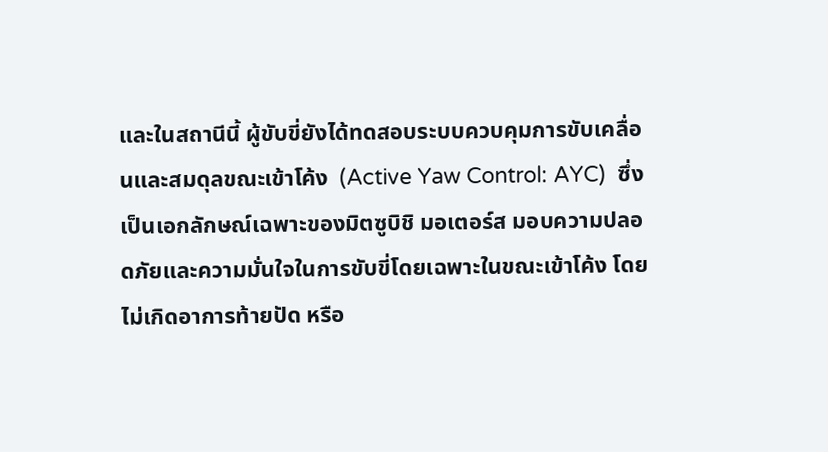และในสถานีนี้ ผู้ขับขี่ยังได้ทดสอบระบบควบคุมการขับเคลื่อนและสมดุลขณะเข้าโค้ง  (Active Yaw Control: AYC)  ซึ่งเป็นเอกลักษณ์เฉพาะของมิตซูบิชิ มอเตอร์ส มอบความปลอดภัยและความมั่นใจในการขับขี่โดยเฉพาะในขณะเข้าโค้ง โดยไม่เกิดอาการท้ายปัด หรือ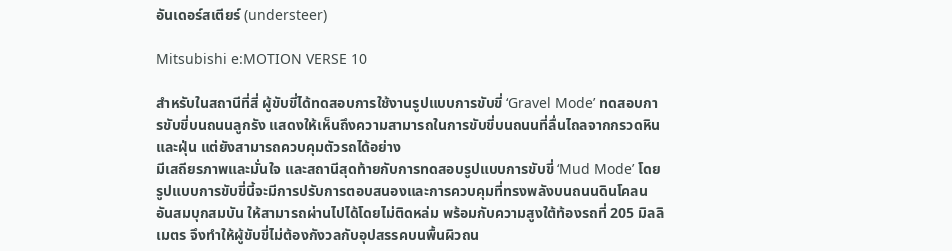อันเดอร์สเตียร์ (understeer)

Mitsubishi e:MOTION VERSE 10

สำหรับในสถานีที่สี่ ผู้ขับขี่ได้ทดสอบการใช้งานรูปแบบการขับขี่ ‘Gravel Mode’ ทดสอบการขับขี่บนถนนลูกรัง แสดงให้เห็นถึงความสามารถในการขับขี่บนถนนที่ลื่นไถลจากกรวดหินและฝุ่น แต่ยังสามารถควบคุมตัวรถได้อย่าง
มีเสถียรภาพและมั่นใจ และสถานีสุดท้ายกับการทดสอบรูปแบบการขับขี่ ‘Mud Mode’ โดยรูปแบบการขับขี่นี้จะมีการปรับการตอบสนองและการควบคุมที่ทรงพลังบนถนนดินโคลนอันสมบุกสมบัน ให้สามารถผ่านไปได้โดยไม่ติดหล่ม พร้อมกับความสูงใต้ท้องรถที่ 205 มิลลิเมตร จึงทำให้ผู้ขับขี่ไม่ต้องกังวลกับอุปสรรคบนพื้นผิวถน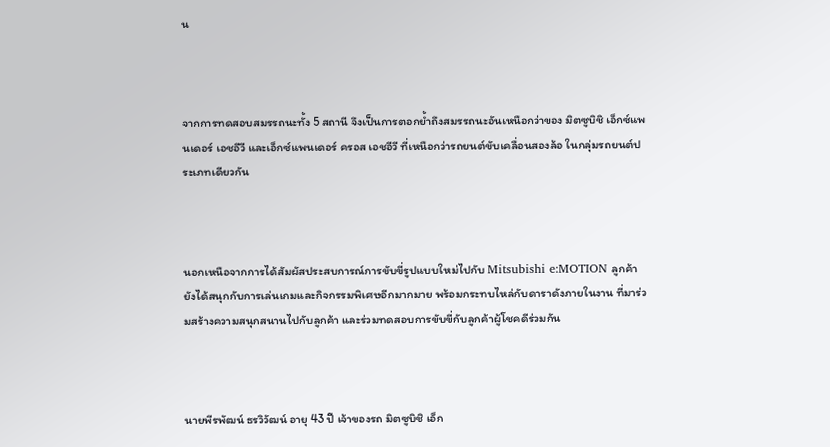น



จากการทดสอบสมรรถนะทั้ง 5 สถานี จึงเป็นการตอกย้ำถึงสมรรถนะอันเหนือกว่าของ มิตซูบิชิ เอ็กซ์แพนเดอร์ เอชอีวี และเอ็กซ์แพนเดอร์ ครอส เอชอีวี ที่เหนือกว่ารถยนต์ขับเคลื่อนสองล้อ ในกลุ่มรถยนต์ประเภทเดียวกัน



นอกเหนือจากการได้สัมผัสประสบการณ์การขับขี่รูปแบบใหม่ไปกับ Mitsubishi e:MOTION ลูกค้ายังได้สนุกกับการเล่นเกมและกิจกรรมพิเศษอีกมากมาย พร้อมกระทบไหล่กับดาราดังภายในงาน ที่มาร่วมสร้างความสนุกสนานไปกับลูกค้า และร่วมทดสอบการขับขี่กับลูกค้าผู้โชคดีร่วมกัน



นายพีรพัฒน์ ธรวิวัฒน์ อายุ 43 ปี เจ้าของรถ มิตซูบิชิ เอ็ก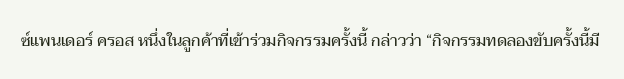ซ์แพนเดอร์ ครอส หนึ่งในลูกค้าที่เข้าร่วมกิจกรรมครั้งนี้ กล่าวว่า “กิจกรรมทดลองขับครั้งนี้มี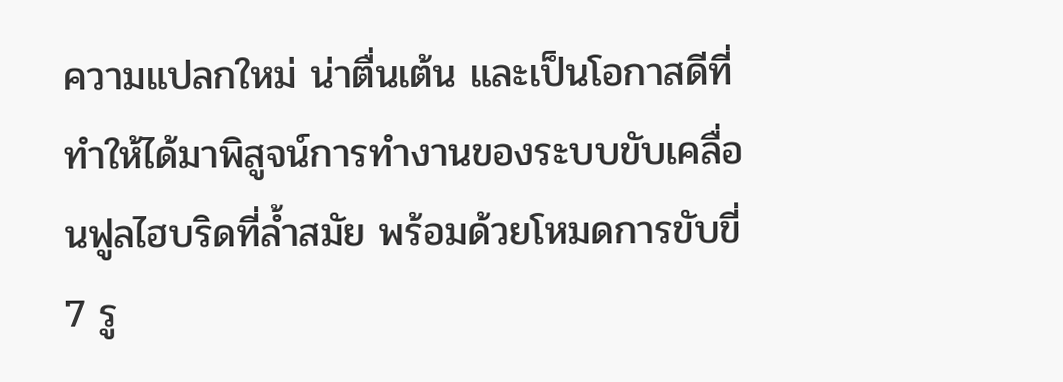ความแปลกใหม่ น่าตื่นเต้น และเป็นโอกาสดีที่ทำให้ได้มาพิสูจน์การทำงานของระบบขับเคลื่อนฟูลไฮบริดที่ล้ำสมัย พร้อมด้วยโหมดการขับขี่ 7 รู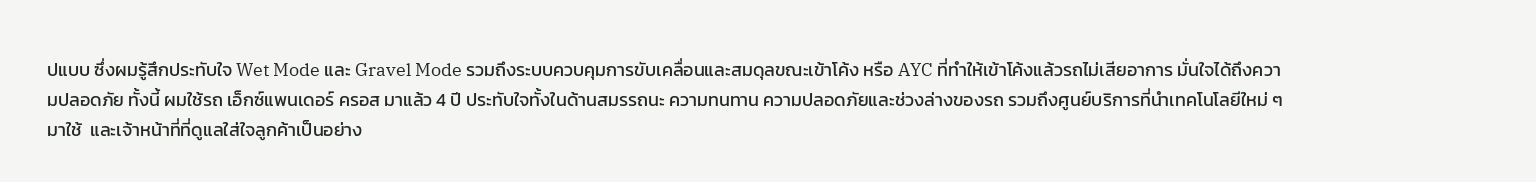ปแบบ ซึ่งผมรู้สึกประทับใจ Wet Mode และ Gravel Mode รวมถึงระบบควบคุมการขับเคลื่อนและสมดุลขณะเข้าโค้ง หรือ AYC ที่ทำให้เข้าโค้งแล้วรถไม่เสียอาการ มั่นใจได้ถึงความปลอดภัย ทั้งนี้ ผมใช้รถ เอ็กซ์แพนเดอร์ ครอส มาแล้ว 4 ปี ประทับใจทั้งในด้านสมรรถนะ ความทนทาน ความปลอดภัยและช่วงล่างของรถ รวมถึงศูนย์บริการที่นำเทคโนโลยีใหม่ ๆ มาใช้  และเจ้าหน้าที่ที่ดูแลใส่ใจลูกค้าเป็นอย่าง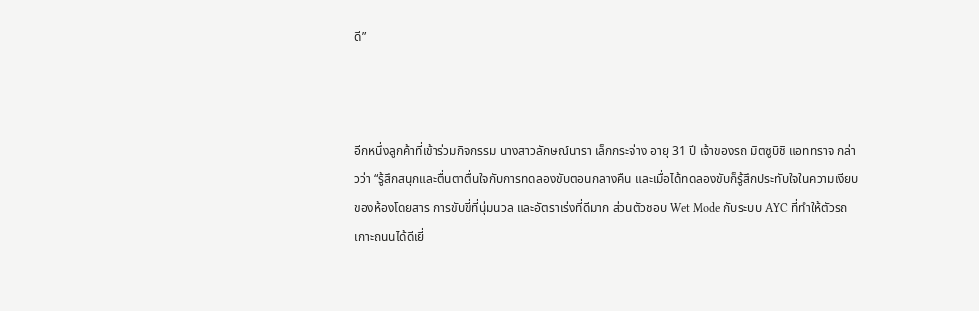ดี”



อีกหนึ่งลูกค้าที่เข้าร่วมกิจกรรม นางสาวลักษณ์นารา เล็กกระจ่าง อายุ 31 ปี เจ้าของรถ มิตซูบิชิ แอททราจ กล่าวว่า “รู้สึกสนุกและตื่นตาตื่นใจกับการทดลองขับตอนกลางคืน และเมื่อได้ทดลองขับก็รู้สึกประทับใจในความเงียบของห้องโดยสาร การขับขี่ที่นุ่มนวล และอัตราเร่งที่ดีมาก ส่วนตัวชอบ Wet Mode กับระบบ AYC ที่ทำให้ตัวรถเกาะถนนได้ดีเยี่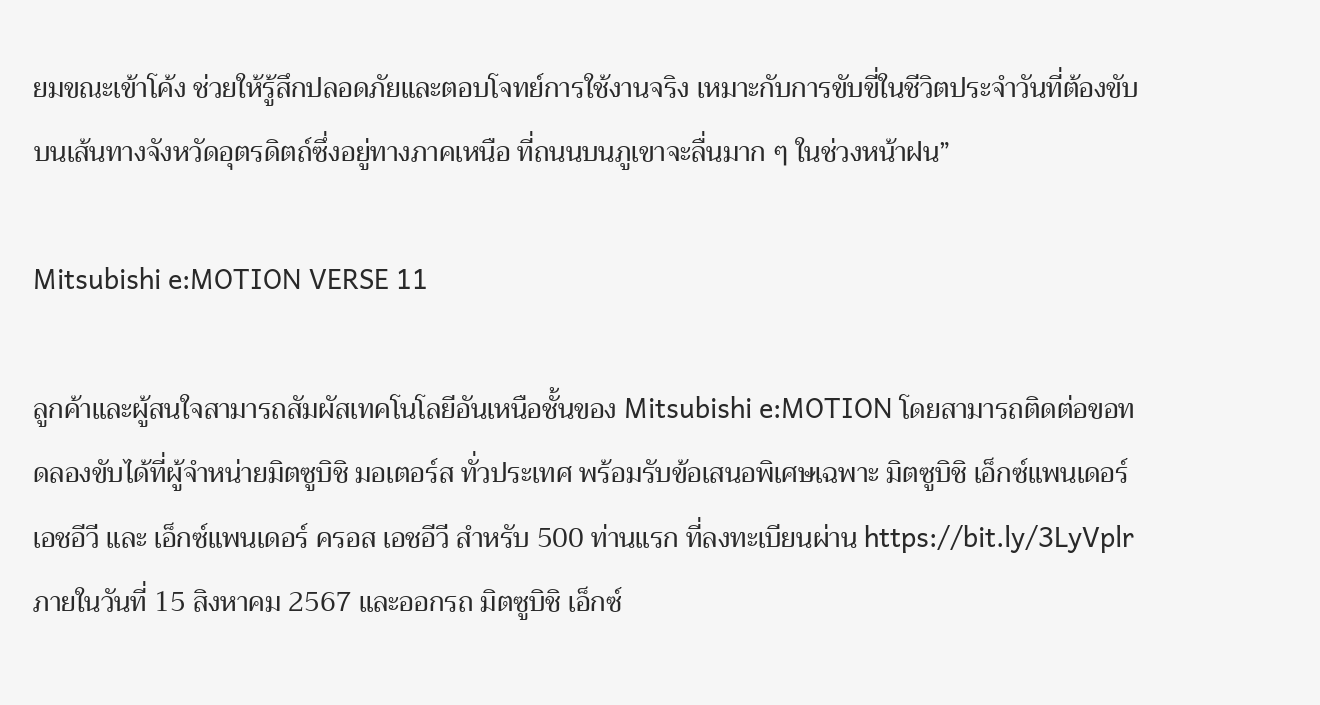ยมขณะเข้าโค้ง ช่วยให้รู้สึกปลอดภัยและตอบโจทย์การใช้งานจริง เหมาะกับการขับขี่ในชีวิตประจำวันที่ต้องขับบนเส้นทางจังหวัดอุตรดิตถ์ซึ่งอยู่ทางภาคเหนือ ที่ถนนบนภูเขาจะลื่นมาก ๆ ในช่วงหน้าฝน”

Mitsubishi e:MOTION VERSE 11

ลูกค้าและผู้สนใจสามารถสัมผัสเทคโนโลยีอันเหนือชั้นของ Mitsubishi e:MOTION โดยสามารถติดต่อขอทดลองขับได้ที่ผู้จำหน่ายมิตซูบิชิ มอเตอร์ส ทั่วประเทศ พร้อมรับข้อเสนอพิเศษเฉพาะ มิตซูบิชิ เอ็กซ์แพนเดอร์ เอชอีวี และ เอ็กซ์แพนเดอร์ ครอส เอชอีวี สำหรับ 500 ท่านแรก ที่ลงทะเบียนผ่าน https://bit.ly/3LyVplr ภายในวันที่ 15 สิงหาคม 2567 และออกรถ มิตซูบิชิ เอ็กซ์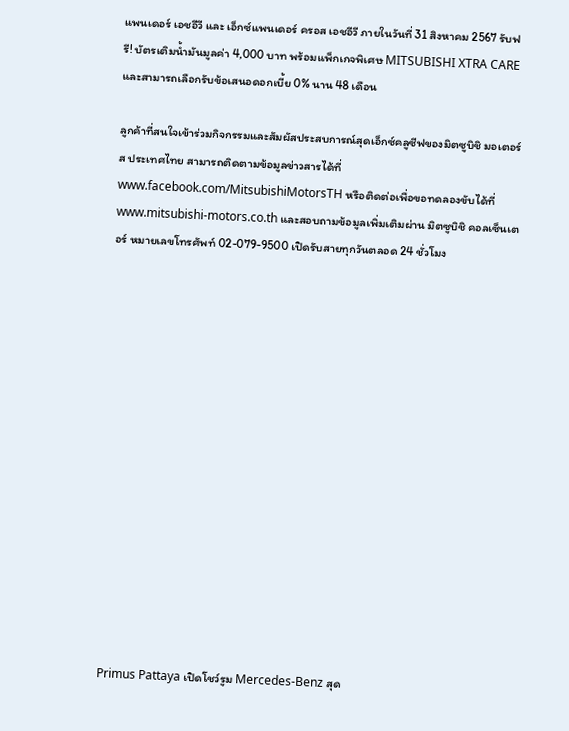แพนเดอร์ เอชอีวี และ เอ็กซ์แพนเดอร์ ครอส เอชอีวี ภายในวันที่ 31 สิงหาคม 2567 รับฟรี! บัตรเติมน้ำมันมูลค่า 4,000 บาท พร้อมแพ็กเกจพิเศษ MITSUBISHI XTRA CARE และสามารถเลือกรับข้อเสนอดอกเบี้ย 0% นาน 48 เดือน

ลูกค้าที่สนใจเข้าร่วมกิจกรรมและสัมผัสประสบการณ์สุดเอ็กซ์คลูซีฟของมิตซูบิชิ มอเตอร์ส ประเทศไทย สามารถติดตามข้อมูลข่าวสารได้ที่ www.facebook.com/MitsubishiMotorsTH หรือติดต่อเพื่อขอทดลองขับได้ที่ www.mitsubishi-motors.co.th และสอบถามข้อมูลเพิ่มเติมผ่าน มิตซูบิชิ คอลเซ็นเตอร์ หมายเลขโทรศัพท์ 02-079-9500 เปิดรับสายทุกวันตลอด 24 ชั่วโมง















Primus Pattaya เปิดโชว์รูม Mercedes-Benz สุด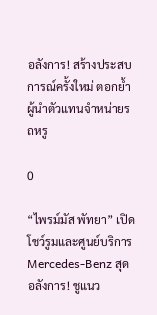อลังการ! สร้างประสบการณ์ครั้งใหม่ ตอกย้ำผู้นำตัวแทนจำหน่ายรถหรู

0

“ไพรม์มัส พัทยา” เปิดโชว์รูมและศูนย์บริการ Mercedes-Benz สุดอลังการ! ชูแนว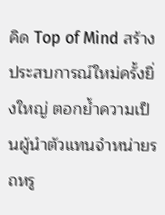คิด Top of Mind สร้างประสบการณ์ใหม่ครั้งยิ่งใหญ่ ตอกย้ำความเป็นผู้นำตัวแทนจำหน่ายรถหรู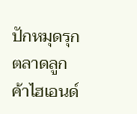ปักหมุดรุกตลาดลูกค้าไฮเอนด์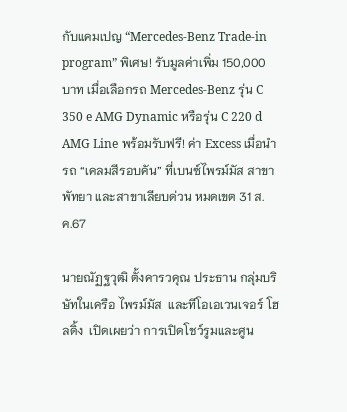กับแคมเปญ “Mercedes-Benz Trade-in program” พิเศษ! รับมูลค่าเพิ่ม 150,000 บาท เมื่อเลือกรถ Mercedes-Benz รุ่น C 350 e AMG Dynamic หรือรุ่น C 220 d AMG Line พร้อมรับฟรี! ค่า Excess เมื่อนำรถ “เคลมสีรอบคัน” ที่เบนซ์ไพรม์มัส สาขาพัทยา และสาขาเลียบด่วน หมดเขต 31 ส.ค.67

นายณัฏฐวุฒิ ตั้งคารวคุณ ประธาน กลุ่มบริษัทในเครือ ไพรม์มัส  และทีโอเอเวนเจอร์ โฮลดิ้ง  เปิดเผยว่า การเปิดโชว์รูมและศูน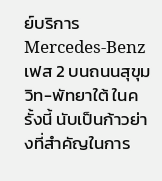ย์บริการ Mercedes-Benz เฟส 2 บนถนนสุขุมวิท-พัทยาใต้ ในครั้งนี้ นับเป็นก้าวย่างที่สำคัญในการ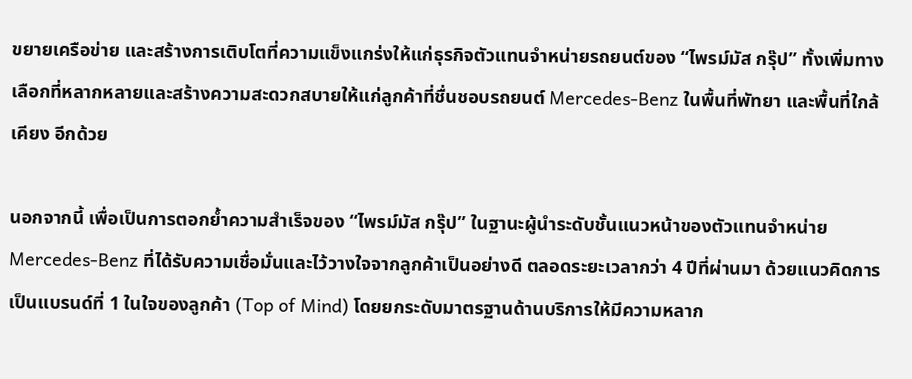ขยายเครือข่าย และสร้างการเติบโตที่ความแข็งแกร่งให้แก่ธุรกิจตัวแทนจำหน่ายรถยนต์ของ “ไพรม์มัส กรุ๊ป” ทั้งเพิ่มทางเลือกที่หลากหลายและสร้างความสะดวกสบายให้แก่ลูกค้าที่ชื่นชอบรถยนต์ Mercedes-Benz ในพื้นที่พัทยา และพื้นที่ใกล้เคียง อีกด้วย

นอกจากนี้ เพื่อเป็นการตอกย้ำความสำเร็จของ “ไพรม์มัส กรุ๊ป” ในฐานะผู้นำระดับชั้นแนวหน้าของตัวแทนจำหน่าย Mercedes-Benz ที่ได้รับความเชื่อมั่นและไว้วางใจจากลูกค้าเป็นอย่างดี ตลอดระยะเวลากว่า 4 ปีที่ผ่านมา ด้วยแนวคิดการเป็นแบรนด์ที่ 1 ในใจของลูกค้า (Top of Mind) โดยยกระดับมาตรฐานด้านบริการให้มีความหลาก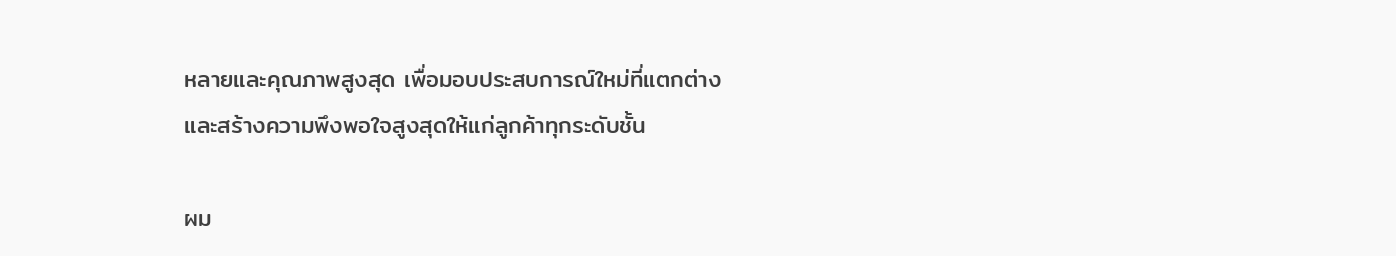หลายและคุณภาพสูงสุด เพื่อมอบประสบการณ์ใหม่ที่แตกต่าง และสร้างความพึงพอใจสูงสุดให้แก่ลูกค้าทุกระดับชั้น

ผม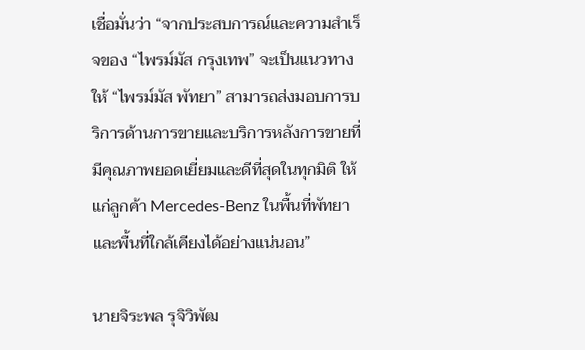เชื่อมั่นว่า “จากประสบการณ์และความสำเร็จของ “ไพรม์มัส กรุงเทพ” จะเป็นแนวทางให้ “ไพรม์มัส พัทยา” สามารถส่งมอบการบริการด้านการขายและบริการหลังการขายที่มีคุณภาพยอดเยี่ยมและดีที่สุดในทุกมิติ ให้แก่ลูกค้า Mercedes-Benz ในพื้นที่พัทยา และพื้นที่ใกล้เคียงได้อย่างแน่นอน”

นายจิระพล รุจิวิพัฒ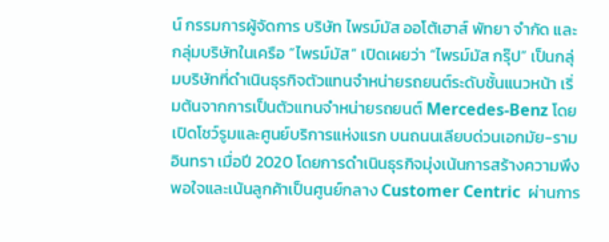น์ กรรมการผู้จัดการ บริษัท ไพรม์มัส ออโต้เฮาส์ พัทยา จำกัด และกลุ่มบริษัทในเครือ “ไพรม์มัส” เปิดเผยว่า “ไพรม์มัส กรุ๊ป” เป็นกลุ่มบริษัทที่ดำเนินธุรกิจตัวแทนจำหน่ายรถยนต์ระดับชั้นแนวหน้า เริ่มต้นจากการเป็นตัวแทนจำหน่ายรถยนต์ Mercedes-Benz โดยเปิดโชว์รูมและศูนย์บริการแห่งแรก บนถนนเลียบด่วนเอกมัย-รามอินทรา เมื่อปี 2020 โดยการดำเนินธุรกิจมุ่งเน้นการสร้างความพึงพอใจและเน้นลูกค้าเป็นศูนย์กลาง Customer Centric  ผ่านการ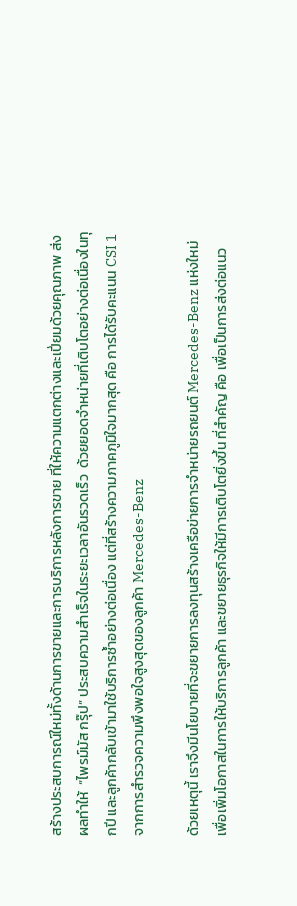สร้างประสบการณ์ใหม่ทั้งด้านการขายและการบริการหลังการขาย ที่ให้ความแตกต่างและเปี่ยมด้วยคุณภาพ ส่งผลทำให้  “ไพรม์มัส กรุ๊ป” ประสบความสำเร็จในระยะเวลาอันรวดเร็ว  ด้วยยอดจำหน่ายที่เติบโตอย่างต่อเนื่องในทุกปี และลูกค้ากลับเข้ามาใช้บริการซ้ำอย่างต่อเนื่อง แต่ที่สร้างความภาคภูมิใจมากสุด คือ การได้รับคะแนน CSI 1 จากการสำรวจความพึงพอใจสูงสุดของลูกค้า Mercedes-Benz

ด้วยเหตุนี้ เราจึงมีนโยบายที่จะขยายการลงทุนสร้างเครือข่ายการจำหน่ายรถยนต์ Mercedes-Benz แห่งใหม่ เพื่อเพิ่มโอกาสในการให้บริการลูกค้า และขยายธุรกิจให้มีการเติบโตยิ่งขึ้น ที่สำคัญ คือ เพื่อเป็นการส่งต่อแนว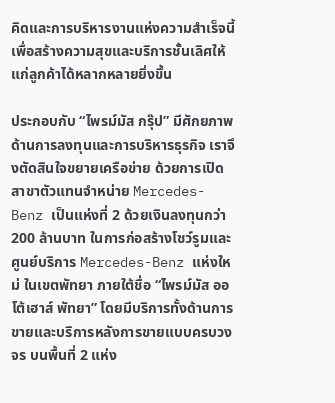คิดและการบริหารงานแห่งความสำเร็จนี้ เพื่อสร้างความสุขและบริการชั้นเลิศให้แก่ลูกค้าได้หลากหลายยิ่งขึ้น

ประกอบกับ “ไพรม์มัส กรุ๊ป” มีศักยภาพด้านการลงทุนและการบริหารธุรกิจ เราจึงตัดสินใจขยายเครือข่าย ด้วยการเปิดสาขาตัวแทนจำหน่าย Mercedes-Benz เป็นแห่งที่ 2 ด้วยเงินลงทุนกว่า 200 ล้านบาท ในการก่อสร้างโชว์รูมและศูนย์บริการ Mercedes-Benz แห่งใหม่ ในเขตพัทยา ภายใต้ชื่อ “ไพรม์มัส ออโต้เฮาส์ พัทยา” โดยมีบริการทั้งด้านการขายและบริการหลังการขายแบบครบวงจร บนพื้นที่ 2 แห่ง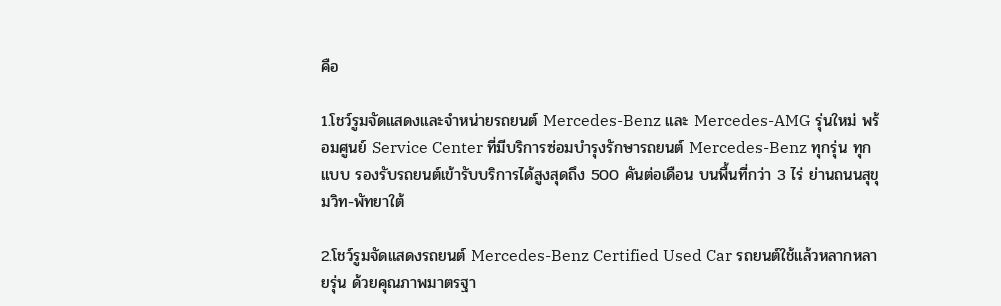คือ

1.โชว์รูมจัดแสดงและจำหน่ายรถยนต์ Mercedes-Benz และ Mercedes-AMG รุ่นใหม่ พร้อมศูนย์ Service Center ที่มีบริการซ่อมบำรุงรักษารถยนต์ Mercedes-Benz ทุกรุ่น ทุกแบบ รองรับรถยนต์เข้ารับบริการได้สูงสุดถึง 500 คันต่อเดือน บนพื้นที่กว่า 3 ไร่ ย่านถนนสุขุมวิท-พัทยาใต้

2.โชว์รูมจัดแสดงรถยนต์ Mercedes-Benz Certified Used Car รถยนต์ใช้แล้วหลากหลายรุ่น ด้วยคุณภาพมาตรฐา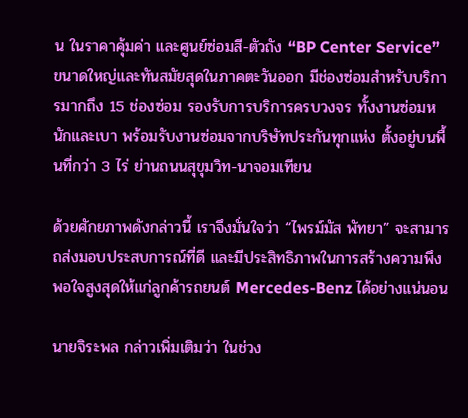น ในราคาคุ้มค่า และศูนย์ซ่อมสี-ตัวถัง “BP Center Service” ขนาดใหญ่และทันสมัยสุดในภาคตะวันออก มีช่องซ่อมสำหรับบริการมากถึง 15 ช่องซ่อม รองรับการบริการครบวงจร ทั้งงานซ่อมหนักและเบา พร้อมรับงานซ่อมจากบริษัทประกันทุกแห่ง ตั้งอยู่บนพื้นที่กว่า 3 ไร่ ย่านถนนสุขุมวิท-นาจอมเทียน

ด้วยศักยภาพดังกล่าวนี้ เราจึงมั่นใจว่า “ไพรม์มัส พัทยา” จะสามารถส่งมอบประสบการณ์ที่ดี และมีประสิทธิภาพในการสร้างความพึงพอใจสูงสุดให้แก่ลูกค้ารถยนต์ Mercedes-Benz ได้อย่างแน่นอน

นายจิระพล กล่าวเพิ่มเติมว่า ในช่วง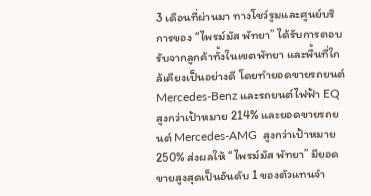3 เดือนที่ผ่านมา ทางโชว์รูมและศูนย์บริการของ “ไพรม์มัส พัทยา” ได้รับการตอบรับจากลูกค้าทั้งในเขตพัทยา และพื้นที่ใกล้เคียงเป็นอย่างดี โดยทำยอดขายรถยนต์ Mercedes-Benz และรถยนต์ไฟฟ้า EQ สูงกว่าเป้าหมาย 214% และยอดขายรถยนต์ Mercedes-AMG  สูงกว่าเป้าหมาย 250% ส่งผลให้ “ไพรม์มัส พัทยา” มียอดขายสูงสุดเป็นอันดับ 1 ของตัวแทนจำ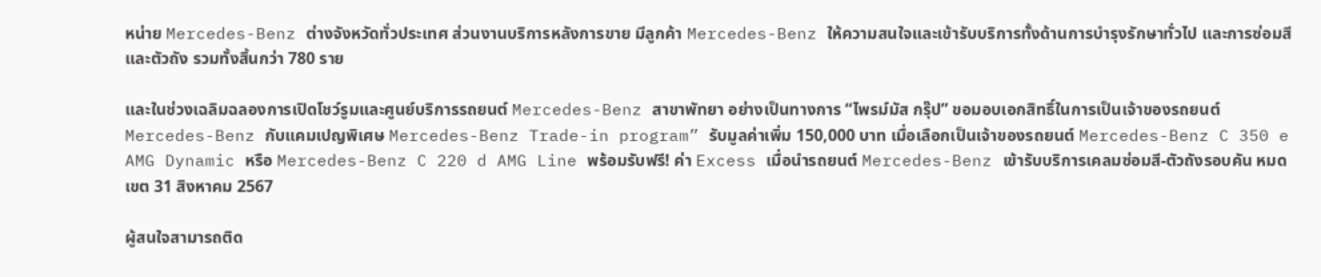หน่าย Mercedes-Benz ต่างจังหวัดทั่วประเทศ ส่วนงานบริการหลังการขาย มีลูกค้า Mercedes-Benz ให้ความสนใจและเข้ารับบริการทั้งด้านการบำรุงรักษาทั่วไป และการซ่อมสีและตัวถัง รวมทั้งสิ้นกว่า 780 ราย

และในช่วงเฉลิมฉลองการเปิดโชว์รูมและศูนย์บริการรถยนต์ Mercedes-Benz สาขาพัทยา อย่างเป็นทางการ “ไพรม์มัส กรุ๊ป” ขอมอบเอกสิทธิ์ในการเป็นเจ้าของรถยนต์ Mercedes-Benz กับแคมเปญพิเศษ Mercedes-Benz Trade-in program” รับมูลค่าเพิ่ม 150,000 บาท เมื่อเลือกเป็นเจ้าของรถยนต์ Mercedes-Benz C 350 e AMG Dynamic หรือ Mercedes-Benz C 220 d AMG Line พร้อมรับฟรี! ค่า Excess เมื่อนำรถยนต์ Mercedes-Benz เข้ารับบริการเคลมซ่อมสี-ตัวถังรอบคัน หมดเขต 31 สิงหาคม 2567

ผู้สนใจสามารถติด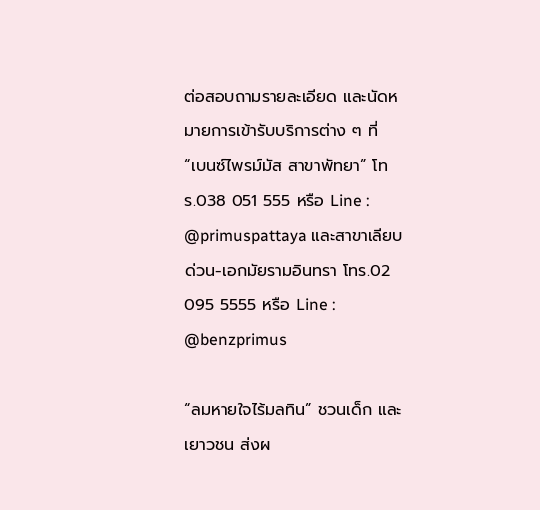ต่อสอบถามรายละเอียด และนัดหมายการเข้ารับบริการต่าง ๆ ที่ “เบนซ์ไพรม์มัส สาขาพัทยา” โทร.038 051 555 หรือ Line : @primuspattaya และสาขาเลียบด่วน-เอกมัยรามอินทรา โทร.02 095 5555 หรือ Line : @benzprimus

“ลมหายใจไร้มลทิน” ชวนเด็ก และเยาวชน ส่งผ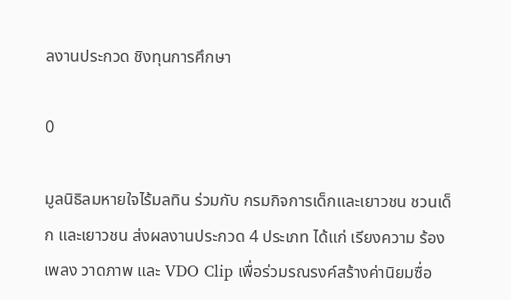ลงานประกวด ชิงทุนการศึกษา

0

มูลนิธิลมหายใจไร้มลทิน ร่วมกับ กรมกิจการเด็กและเยาวชน ชวนเด็ก และเยาวชน ส่งผลงานประกวด 4 ประเภท ได้แก่ เรียงความ ร้องเพลง วาดภาพ และ VDO Clip เพื่อร่วมรณรงค์สร้างค่านิยมซื่อ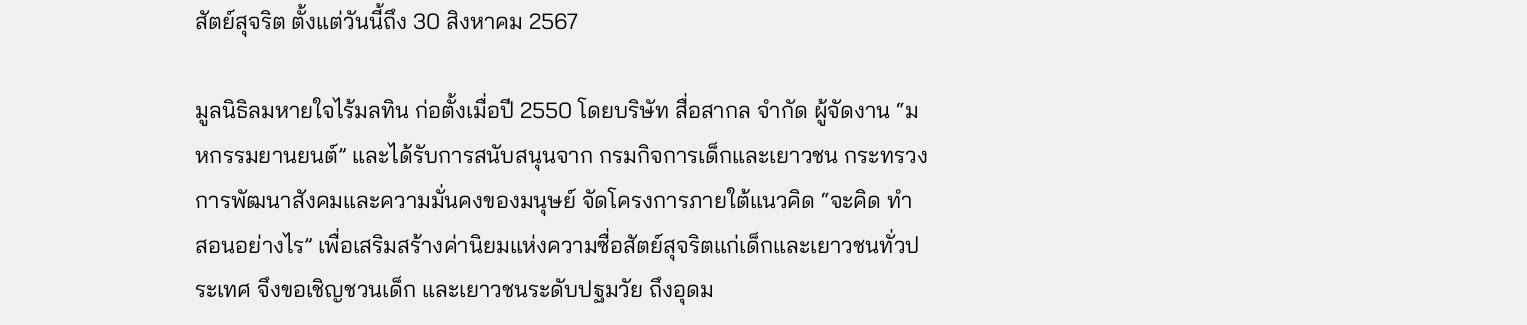สัตย์สุจริต ตั้งแต่วันนี้ถึง 30 สิงหาคม 2567

มูลนิธิลมหายใจไร้มลทิน ก่อตั้งเมื่อปี 2550 โดยบริษัท สื่อสากล จำกัด ผู้จัดงาน “มหกรรมยานยนต์” และได้รับการสนับสนุนจาก กรมกิจการเด็กและเยาวชน กระทรวงการพัฒนาสังคมและความมั่นคงของมนุษย์ จัดโครงการภายใต้แนวคิด “จะคิด ทำ สอนอย่างไร” เพื่อเสริมสร้างค่านิยมแห่งความซื่อสัตย์สุจริตแก่เด็กและเยาวชนทั่วประเทศ จึงขอเชิญชวนเด็ก และเยาวชนระดับปฐมวัย ถึงอุดม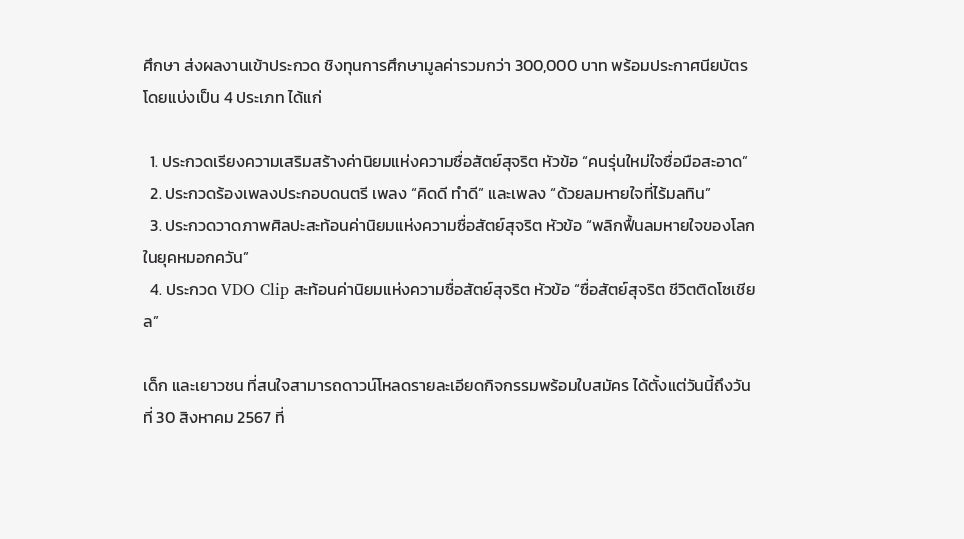ศึกษา ส่งผลงานเข้าประกวด ชิงทุนการศึกษามูลค่ารวมกว่า 300,000 บาท พร้อมประกาศนียบัตร โดยแบ่งเป็น 4 ประเภท ได้แก่

  1. ประกวดเรียงความเสริมสร้างค่านิยมแห่งความซื่อสัตย์สุจริต หัวข้อ “คนรุ่นใหม่ใจซื่อมือสะอาด”
  2. ประกวดร้องเพลงประกอบดนตรี เพลง “คิดดี ทำดี” และเพลง “ด้วยลมหายใจที่ไร้มลทิน”
  3. ประกวดวาดภาพศิลปะสะท้อนค่านิยมแห่งความซื่อสัตย์สุจริต หัวข้อ “พลิกฟื้นลมหายใจของโลกในยุคหมอกควัน”
  4. ประกวด VDO Clip สะท้อนค่านิยมแห่งความซื่อสัตย์สุจริต หัวข้อ “ซื่อสัตย์สุจริต ชีวิตติดโซเชียล”

เด็ก และเยาวชน ที่สนใจสามารถดาวน์โหลดรายละเอียดกิจกรรมพร้อมใบสมัคร ได้ตั้งแต่วันนี้ถึงวันที่ 30 สิงหาคม 2567 ที่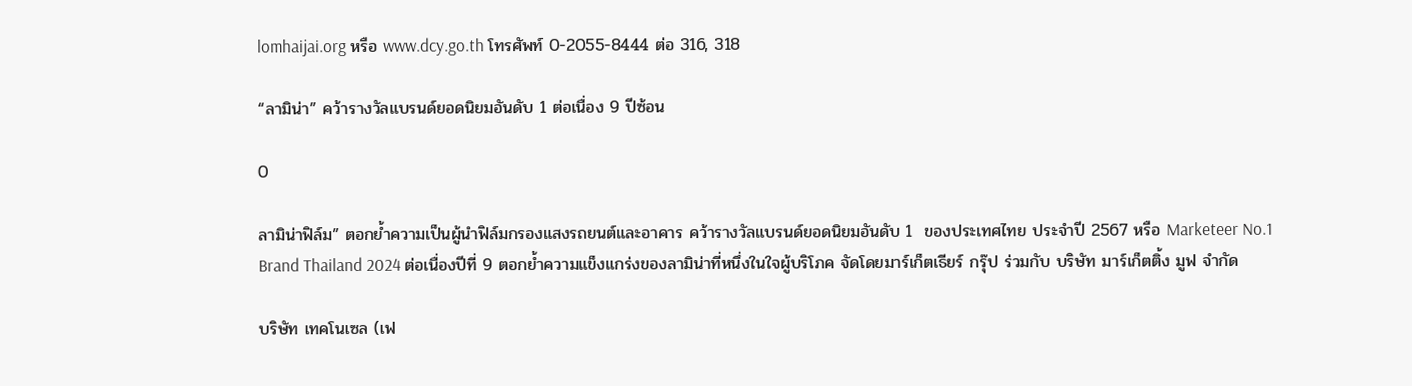lomhaijai.org หรือ www.dcy.go.th โทรศัพท์ 0-2055-8444 ต่อ 316, 318

“ลามิน่า” คว้ารางวัลแบรนด์ยอดนิยมอันดับ 1 ต่อเนื่อง 9 ปีซ้อน

0

ลามิน่าฟิล์ม” ตอกย้ำความเป็นผู้นำฟิล์มกรองแสงรถยนต์และอาคาร คว้ารางวัลแบรนด์ยอดนิยมอันดับ 1  ของประเทศไทย ประจำปี 2567 หรือ Marketeer No.1 Brand Thailand 2024 ต่อเนื่องปีที่ 9 ตอกย้ำความแข็งแกร่งของลามิน่าที่หนึ่งในใจผู้บริโภค จัดโดยมาร์เก็ตเธียร์ กรุ๊ป ร่วมกับ บริษัท มาร์เก็ตติ้ง มูฟ จำกัด

บริษัท เทคโนเซล (เฟ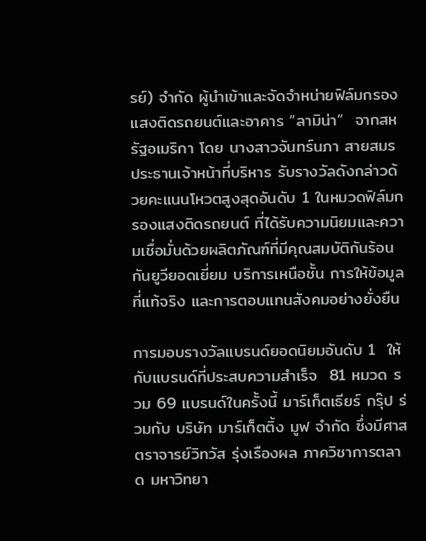รย์) จำกัด ผู้นำเข้าและจัดจำหน่ายฟิล์มกรองแสงติดรถยนต์และอาคาร “ลามิน่า”  จากสหรัฐอเมริกา โดย นางสาวจันทร์นภา สายสมร ประธานเจ้าหน้าที่บริหาร รับรางวัลดังกล่าวด้วยคะแนนโหวตสูงสุดอันดับ 1 ในหมวดฟิล์มกรองแสงติดรถยนต์ ที่ได้รับความนิยมและความเชื่อมั่นด้วยผลิตภัณฑ์ที่มีคุณสมบัติกันร้อนกันยูวียอดเยี่ยม บริการเหนือชั้น การให้ข้อมูลที่แท้จริง และการตอบแทนสังคมอย่างยั่งยืน

การมอบรางวัลแบรนด์ยอดนิยมอันดับ 1  ให้กับแบรนด์ที่ประสบความสำเร็จ  81 หมวด รวม 69 แบรนด์ในครั้งนี้ มาร์เก็ตเธียร์ กรุ๊ป ร่วมกับ บริษัท มาร์เก็ตติ้ง มูฟ จำกัด ซึ่งมีศาสตราจารย์วิทวัส รุ่งเรืองผล ภาควิชาการตลาด มหาวิทยา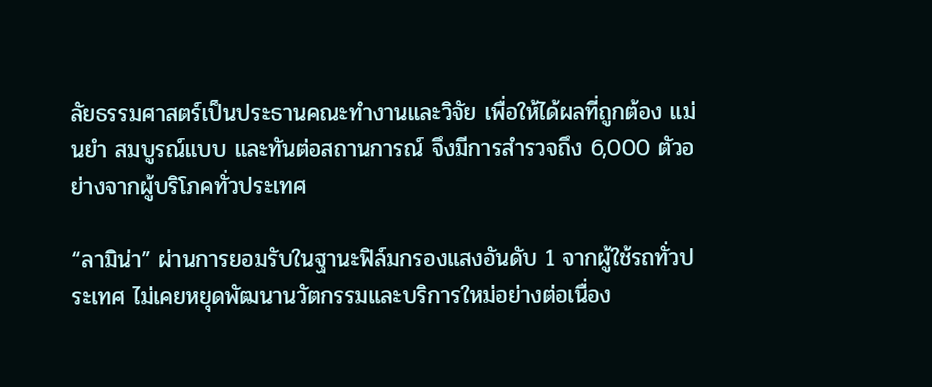ลัยธรรมศาสตร์เป็นประธานคณะทำงานและวิจัย เพื่อให้ได้ผลที่ถูกต้อง แม่นยำ สมบูรณ์แบบ และทันต่อสถานการณ์ จึงมีการสำรวจถึง 6,000 ตัวอย่างจากผู้บริโภคทั่วประเทศ

“ลามิน่า” ผ่านการยอมรับในฐานะฟิล์มกรองแสงอันดับ 1 จากผู้ใช้รถทั่วประเทศ ไม่เคยหยุดพัฒนานวัตกรรมและบริการใหม่อย่างต่อเนื่อง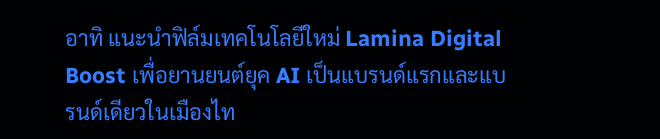อาทิ แนะนำฟิล์มเทคโนโลยีใหม่ Lamina Digital Boost เพื่อยานยนต์ยุค AI เป็นแบรนด์แรกและแบรนด์เดียวในเมืองไท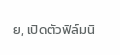ย, เปิดตัวฟิล์มนิ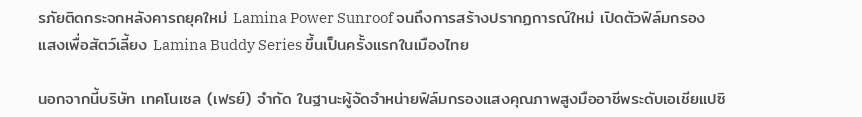รภัยติดกระจกหลังคารถยุคใหม่ Lamina Power Sunroof จนถึงการสร้างปรากฏการณ์ใหม่ เปิดตัวฟิล์มกรองแสงเพื่อสัตว์เลี้ยง Lamina Buddy Series ขึ้นเป็นครั้งแรกในเมืองไทย

นอกจากนี้บริษัท เทคโนเซล (เฟรย์) จำกัด ในฐานะผู้จัดจำหน่ายฟิล์มกรองแสงคุณภาพสูงมืออาชีพระดับเอเชียแปซิ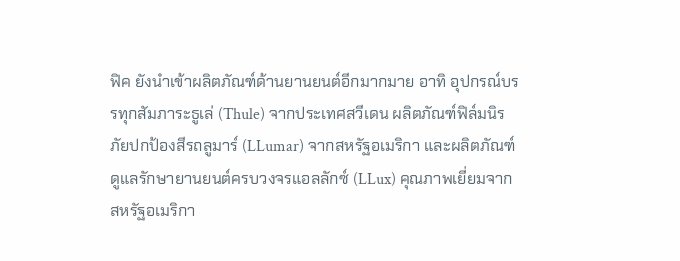ฟิค ยังนำเข้าผลิตภัณฑ์ด้านยานยนต์อีกมากมาย อาทิ อุปกรณ์บรรทุกสัมภาระธูเล่ (Thule) จากประเทศสวีเดน ผลิตภัณฑ์ฟิล์มนิรภัยปกป้องสีรถลูมาร์ (LLumar) จากสหรัฐอเมริกา และผลิตภัณฑ์ดูแลรักษายานยนต์ครบวงจรแอลลักซ์ (LLux) คุณภาพเยี่ยมจากสหรัฐอเมริกา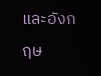และอังกฤษ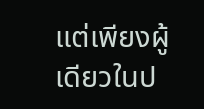แต่เพียงผู้เดียวในป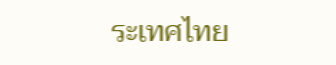ระเทศไทย